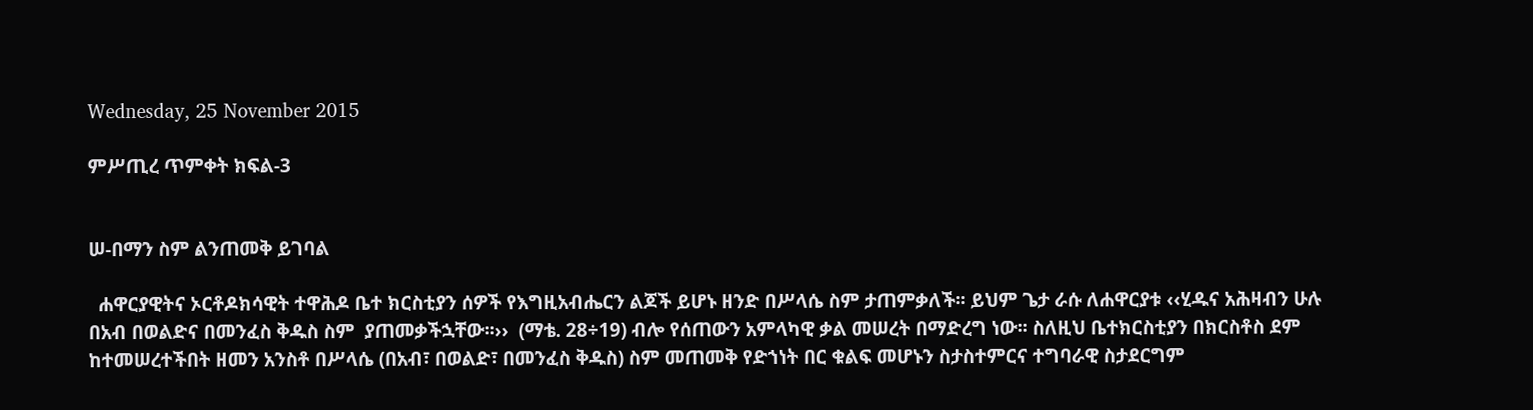Wednesday, 25 November 2015

ምሥጢረ ጥምቀት ክፍል-3


ሠ-በማን ስም ልንጠመቅ ይገባል

  ሐዋርያዊትና ኦርቶዶክሳዊት ተዋሕዶ ቤተ ክርስቲያን ሰዎች የእግዚአብሔርን ልጆች ይሆኑ ዘንድ በሥላሴ ስም ታጠምቃለች፡፡ ይህም ጌታ ራሱ ለሐዋርያቱ ‹‹ሂዱና አሕዛብን ሁሉ በአብ በወልድና በመንፈስ ቅዱስ ስም  ያጠመቃችኋቸው፡፡››  (ማቴ. 28÷19) ብሎ የሰጠውን አምላካዊ ቃል መሠረት በማድረግ ነው፡፡ ስለዚህ ቤተክርስቲያን በክርስቶስ ደም ከተመሠረተችበት ዘመን አንስቶ በሥላሴ (በአብ፣ በወልድ፣ በመንፈስ ቅዱስ) ስም መጠመቅ የድኀነት በር ቁልፍ መሆኑን ስታስተምርና ተግባራዊ ስታደርግም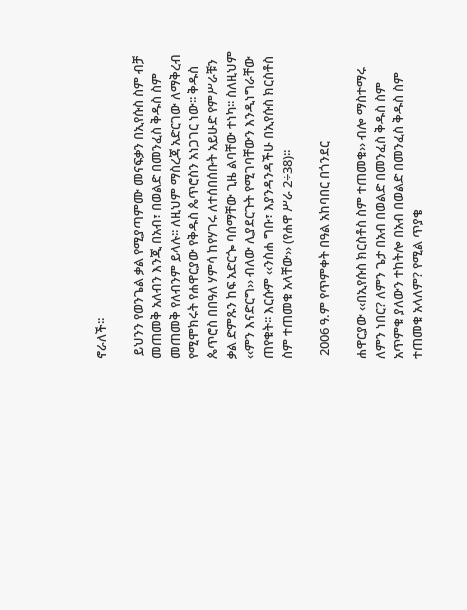ኖራለች፡፡

 ይህንን የወንጌል ቃል የሚያጣምሙ መናፍቃን በኢየሱስ ስም ብቻ መጠመቅ አለብን እንጂ በአብ፣ በወልድ በመንፈስ ቅዱስ ስም መጠመቅ የለብንም ይላሉ፡፡ ለዚህም ማስረጃ አድርገው ለማቅረብ የሚሞክሩት የሐዋርያው የቅዱስ ጴጥሮስን አነጋገር ነው፡፡ ቅዱስ ጴጥሮስ በበዓለ ሃምሳ ከየሃገሩ ለተሰበሰቡት አይሁድ የምሥራቹን ቃል ድምጹን ከፍ አድርጐ ባሰማቸው ጊዜ ልባቸው ተነካ፡፡ ስለዚህም ‹‹ምን እናድርግ›› ብለው ሊያደርጉት የሚገባቸውን እንዲነግራቸው ጠየቁት፡፡ እርሱም ‹‹ንስሐ ግቡ፣ እያንዳንዳችሁ በኢየሱስ ክርስቶስ ስም ተጠመቁ አላቸው›› (የሐዋ ሥራ 2÷38)፡፡

 2006 ዓ.ም የጥምቀት በዓል አከባበር በጎንደር

ሐዋርያው ‹‹በኢየሱስ ክርስቶስ ስም ተጠመቁ›› ብሎ ማስተማሩ ለምን ነበር? ለምን ጌታ በአብ በወልድ በመንፈስ ቅዱስ ስም አጥምቁ ያለውን ተከትሎ በአብ በወልድ በመንፈስ ቅዱስ ስም ተጠመቁ አላለም? የሚል ጥያቄ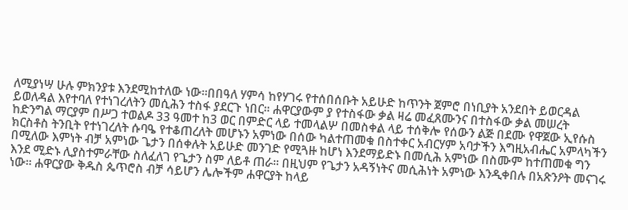ለሚያነሣ ሁሉ ምክንያቱ እንደሚከተለው ነው፡፡በበዓለ ሃምሳ ከየሃገሩ የተሰበሰቡት አይሁድ ከጥንት ጀምሮ በነቢያት አንደበት ይወርዳል ይወለዳል እየተባለ የተነገረለትን መሲሕን ተስፋ ያደርጉ ነበር፡፡ ሐዋርያውም ያ የተስፋው ቃል ዛሬ መፈጸሙንና በተስፋው ቃል መሠረት ከድንግል ማርያም በሥጋ ተወልዶ 33 ዓመተ ከ3 ወር በምድር ላይ ተመላልሦ በመስቀል ላይ ተሰቅሎ የሰውን ልጅ በደሙ የዋጀው ኢየሱስ ክርስቶስ ትንቢት የተነገረለት ሱባዔ የተቆጠረለት መሆኑን አምነው በሰው ካልተጠመቁ በስተቀር አብርሃም አባታችን እግዚአብሔር አምላካችን በሚለው እምነት ብቻ አምነው ጌታን በሰቀሉት አይሁድ መንገድ የሚጓዙ ከሆነ እንደማይድኑ በመሲሕ አምነው በስሙም ከተጠመቁ ግን እንደ ሚድኑ ሊያስተምራቸው ስለፈለገ የጌታን ስም ለይቶ ጠራ፡፡ በዚህም የጌታን አዳኝነትና መሲሕነት አምነው እንዲቀበሉ በአጽንዖት መናገሩ ነው፡፡ ሐዋርያው ቅዱስ ጴጥሮስ ብቻ ሳይሆን ሌሎችም ሐዋርያት ከላይ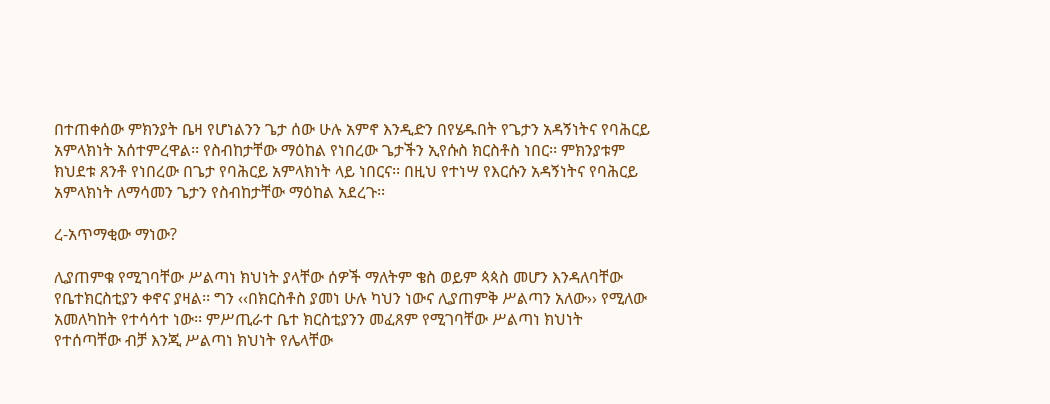በተጠቀሰው ምክንያት ቤዛ የሆነልንን ጌታ ሰው ሁሉ አምኖ እንዲድን በየሄዱበት የጌታን አዳኝነትና የባሕርይ አምላክነት አሰተምረዋል፡፡ የስብከታቸው ማዕከል የነበረው ጌታችን ኢየሱስ ክርስቶስ ነበር፡፡ ምክንያቱም ክህደቱ ጸንቶ የነበረው በጌታ የባሕርይ አምላክነት ላይ ነበርና፡፡ በዚህ የተነሣ የእርሱን አዳኝነትና የባሕርይ አምላክነት ለማሳመን ጌታን የስብከታቸው ማዕከል አደረጉ፡፡

ረ-አጥማቂው ማነው?

ሊያጠምቁ የሚገባቸው ሥልጣነ ክህነት ያላቸው ሰዎች ማለትም ቄስ ወይም ጳጳስ መሆን እንዳለባቸው የቤተክርስቲያን ቀኖና ያዛል፡፡ ግን ‹‹በክርስቶስ ያመነ ሁሉ ካህን ነውና ሊያጠምቅ ሥልጣን አለው›› የሚለው አመለካከት የተሳሳተ ነው፡፡ ምሥጢራተ ቤተ ክርስቲያንን መፈጸም የሚገባቸው ሥልጣነ ክህነት የተሰጣቸው ብቻ እንጂ ሥልጣነ ክህነት የሌላቸው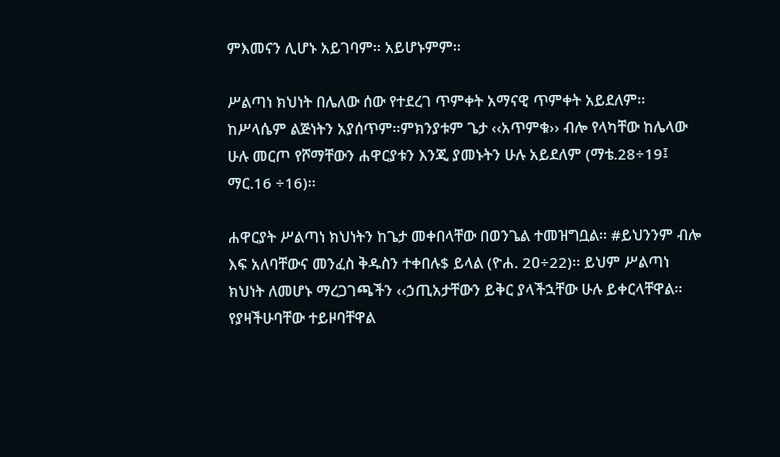ምእመናን ሊሆኑ አይገባም፡፡ አይሆኑምም፡፡

ሥልጣነ ክህነት በሌለው ሰው የተደረገ ጥምቀት አማናዊ ጥምቀት አይደለም፡፡ ከሥላሴም ልጅነትን አያሰጥም፡፡ምክንያቱም ጌታ ‹‹አጥምቁ›› ብሎ የላካቸው ከሌላው ሁሉ መርጦ የሾማቸውን ሐዋርያቱን እንጂ ያመኑትን ሁሉ አይደለም (ማቴ.28÷19፤ ማር.16 ÷16)፡፡

ሐዋርያት ሥልጣነ ክህነትን ከጌታ መቀበላቸው በወንጌል ተመዝግቧል፡፡ #ይህንንም ብሎ እፍ አለባቸውና መንፈስ ቅዱስን ተቀበሉ$ ይላል (ዮሐ. 2ዐ÷22)፡፡ ይህም ሥልጣነ ክህነት ለመሆኑ ማረጋገጫችን ‹‹ኃጢአታቸውን ይቅር ያላችኋቸው ሁሉ ይቀርላቸዋል፡፡ የያዛችሁባቸው ተይዞባቸዋል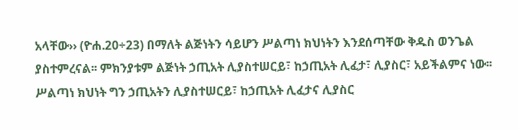አላቸው›› (ዮሐ.20÷23) በማለት ልጅነትን ሳይሆን ሥልጣነ ክህነትን እንደሰጣቸው ቅዱስ ወንጌል ያስተምረናል፡፡ ምክንያቱም ልጅነት ኃጢአት ሊያስተሠርይ፣ ከኃጢአት ሊፈታ፣ ሊያስር፣ አይችልምና ነው፡፡ ሥልጣነ ክህነት ግን ኃጢአትን ሊያስተሠርይ፣ ከኃጢአት ሊፈታና ሊያስር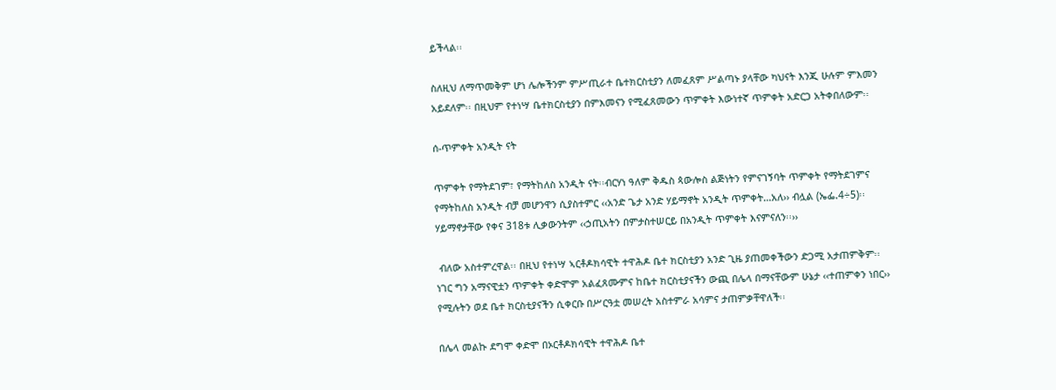ይችላል፡፡

ስለዚህ ለማጥመቅም ሆነ ሌሎችንም ምሥጢራተ ቤተክርስቲያን ለመፈጸም ሥልጣኑ ያላቸው ካህናት እንጂ ሁሉም ምእመን አይደለም፡፡ በዚህም የተነሣ ቤተክርስቲያን በምእመናን የሚፈጸመውን ጥምቀት እውነተኛ ጥምቀት አድርጋ አትቀበለውም፡፡

ሰ-ጥምቀት አንዲት ናት

ጥምቀት የማትደገም፣ የማትከለስ አንዲት ናት፡፡ብርሃነ ዓለም ቅዱስ ጳውሎስ ልጅነትን የምናገኝባት ጥምቀት የማትደገምና የማትከለስ አንዲት ብቻ መሆንዋን ሲያስተምር ‹‹አንድ ጌታ አንድ ሃይማኖት አንዲት ጥምቀት…አለ›› ብሏል (ኤፌ.4÷5)፡፡ ሃይማኖታቸው የቀና 318ቱ ሊቃውንትም ‹‹ኃጢአትን በምታስተሠርይ በአንዲት ጥምቀት እናምናለን፡፡››

 ብለው አስተምረዋል፡፡ በዚህ የተነሣ ኣርቶዶክሳዊት ተዋሕዶ ቤተ ክርስቲያን አንድ ጊዜ ያጠመቀችውን ድጋሚ አታጠምቅም፡፡ ነገር ግን አማናዊቷን ጥምቀት ቀድሞም አልፈጸሙምና ከቤተ ክርስቲያናችን ውጪ በሌላ በማናቸውም ሁኔታ ‹‹ተጠምቀን ነበር›› የሚሉትን ወደ ቤተ ክርስቲያናችን ሲቀርቡ በሥርዓቷ መሠረት አስተምራ አሳምና ታጠምቃቸዋለች፡፡

በሌላ መልኩ ደግሞ ቀድሞ በኦርቶዶክሳዊት ተዋሕዶ ቤተ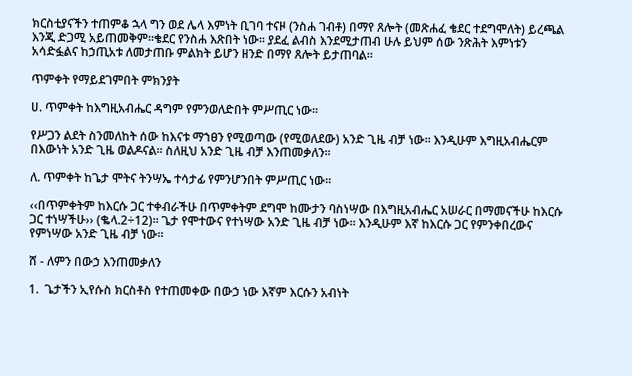ክርስቲያናችን ተጠምቆ ኋላ ግን ወደ ሌላ እምነት ቢገባ ተናዞ (ንስሐ ገብቶ) በማየ ጸሎት (መጽሐፈ ቄደር ተደግሞለት) ይረጫል እንጂ ድጋሚ አይጠመቅም፡፡ቄደር የንስሐ እጽበት ነው፡፡ ያደፈ ልብስ እንደሚታጠብ ሁሉ ይህም ሰው ንጽሕት እምነቱን አሳድፏልና ከኃጢአቱ ለመታጠቡ ምልክት ይሆን ዘንድ በማየ ጸሎት ይታጠባል፡፡

ጥምቀት የማይደገምበት ምክንያት

ሀ. ጥምቀት ከእግዚአብሔር ዳግም የምንወለድበት ምሥጢር ነው፡፡

የሥጋን ልደት ስንመለከት ሰው ከእናቱ ማኀፀን የሚወጣው (የሚወለደው) አንድ ጊዜ ብቻ ነው፡፡ እንዲሁም እግዚአብሔርም በእውነት አንድ ጊዜ ወልዶናል፡፡ ስለዚህ አንድ ጊዜ ብቻ እንጠመቃለን፡፡

ለ. ጥምቀት ከጌታ ሞትና ትንሣኤ ተሳታፊ የምንሆንበት ምሥጢር ነው፡፡

‹‹በጥምቀትም ከእርሱ ጋር ተቀብራችሁ በጥምቀትም ደግሞ ከሙታን ባስነሣው በእግዚአብሔር አሠራር በማመናችሁ ከእርሱ ጋር ተነሣችሁ›› (ቈላ.2÷12)፡፡ ጌታ የሞተውና የተነሣው አንድ ጊዜ ብቻ ነው፡፡ እንዲሁም እኛ ከእርሱ ጋር የምንቀበረውና የምነሣው አንድ ጊዜ ብቻ ነው፡፡

ሸ - ለምን በውኃ እንጠመቃለን

1.  ጌታችን ኢየሱስ ክርስቶስ የተጠመቀው በውኃ ነው እኛም እርሱን አብነት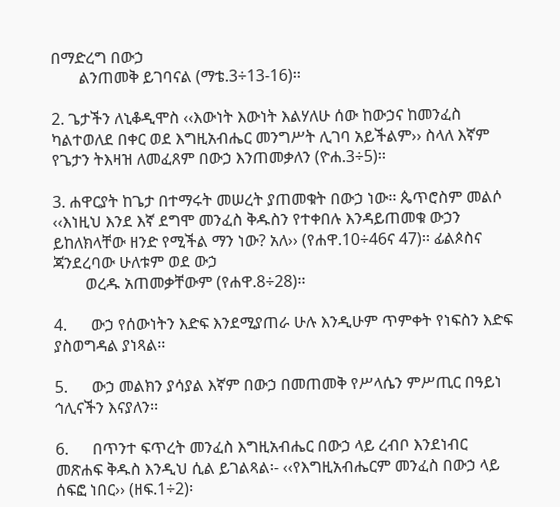በማድረግ በውኃ
       ልንጠመቅ ይገባናል (ማቴ.3÷13-16)፡፡

2. ጌታችን ለኒቆዲሞስ ‹‹እውነት እውነት እልሃለሁ ሰው ከውኃና ከመንፈስ ካልተወለደ በቀር ወደ እግዚአብሔር መንግሥት ሊገባ አይችልም›› ስላለ እኛም የጌታን ትእዛዝ ለመፈጸም በውኃ እንጠመቃለን (ዮሐ.3÷5)፡፡

3. ሐዋርያት ከጌታ በተማሩት መሠረት ያጠመቁት በውኃ ነው፡፡ ጴጥሮስም መልሶ ‹‹እነዚህ እንደ እኛ ደግሞ መንፈስ ቅዱስን የተቀበሉ እንዳይጠመቁ ውኃን ይከለክላቸው ዘንድ የሚችል ማን ነው? አለ›› (የሐዋ.10÷46ና 47)፡፡ ፊልጶስና ጃንደረባው ሁለቱም ወደ ውኃ
        ወረዱ አጠመቃቸውም (የሐዋ.8÷28)፡፡

4.      ውኃ የሰውነትን እድፍ እንደሚያጠራ ሁሉ እንዲሁም ጥምቀት የነፍስን እድፍ  ያስወግዳል ያነጻል፡፡

5.      ውኃ መልክን ያሳያል እኛም በውኃ በመጠመቅ የሥላሴን ምሥጢር በዓይነ ኅሊናችን እናያለን፡፡

6.      በጥንተ ፍጥረት መንፈስ እግዚአብሔር በውኃ ላይ ረብቦ እንደነብር መጽሐፍ ቅዱስ እንዲህ ሲል ይገልጻል፡- ‹‹የእግዚአብሔርም መንፈስ በውኃ ላይ ሰፍፎ ነበር›› (ዘፍ.1÷2)፡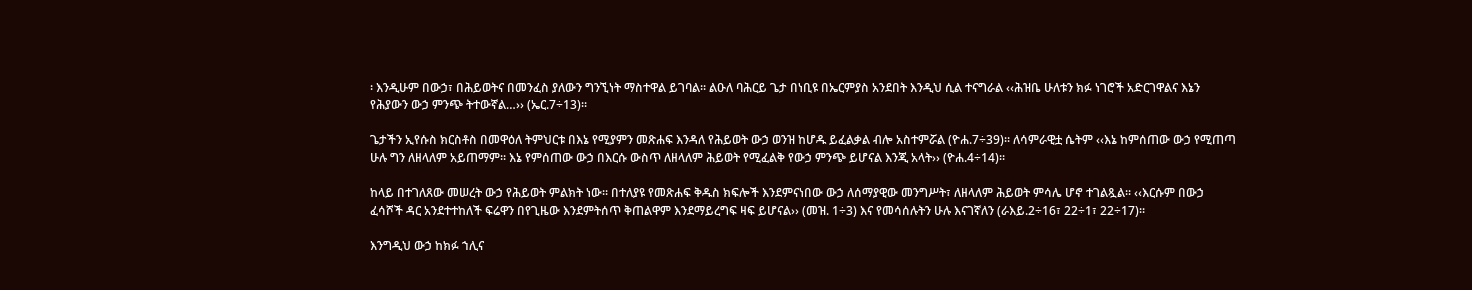፡ እንዲሁም በውኃ፣ በሕይወትና በመንፈስ ያለውን ግንኚነት ማስተዋል ይገባል፡፡ ልዑለ ባሕርይ ጌታ በነቢዩ በኤርምያስ አንደበት እንዲህ ሲል ተናግራል ‹‹ሕዝቤ ሁለቱን ክፉ ነገሮች አድርገዋልና እኔን የሕያውን ውኃ ምንጭ ትተውኛል…›› (ኤር.7÷13)፡፡

ጌታችን ኢየሱስ ክርስቶስ በመዋዕለ ትምህርቱ በእኔ የሚያምን መጽሐፍ እንዳለ የሕይወት ውኃ ወንዝ ከሆዱ ይፈልቃል ብሎ አስተምሯል (ዮሐ.7÷39)፡፡ ለሳምራዊቷ ሴትም ‹‹እኔ ከምሰጠው ውኃ የሚጠጣ ሁሉ ግን ለዘላለም አይጠማም፡፡ እኔ የምሰጠው ውኃ በእርሱ ውስጥ ለዘላለም ሕይወት የሚፈልቅ የውኃ ምንጭ ይሆናል እንጂ አላት›› (ዮሐ.4÷14)፡፡

ከላይ በተገለጸው መሠረት ውኃ የሕይወት ምልክት ነው፡፡ በተለያዩ የመጽሐፍ ቅዱስ ክፍሎች እንደምናነበው ውኃ ለሰማያዊው መንግሥት፣ ለዘላለም ሕይወት ምሳሌ ሆኖ ተገልጿል፡፡ ‹‹እርሱም በውኃ ፈሳሾች ዳር አንደተተከለች ፍሬዋን በየጊዜው እንደምትሰጥ ቅጠልዋም እንደማይረግፍ ዛፍ ይሆናል›› (መዝ. 1÷3) እና የመሳሰሉትን ሁሉ እናገኛለን (ራእይ.2÷16፣ 22÷1፣ 22÷17)፡፡

እንግዲህ ውኃ ከክፉ ኀሊና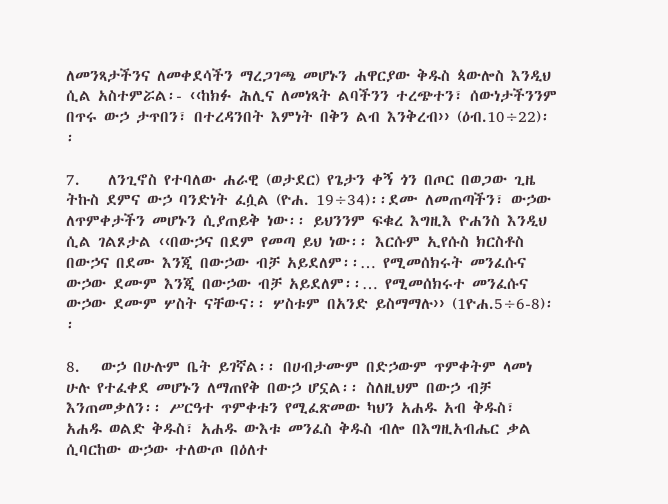ለመንጻታችንና ለመቀደሳችን ማረጋገጫ መሆኑን ሐዋርያው ቅዱስ ጳውሎስ እንዲህ ሲል አስተምሯል፡- ‹‹ከክፉ ሕሊና ለመነጻት ልባችንን ተረጭተን፣ ሰውነታችንንም በጥሩ ውኃ ታጥበን፣ በተረዳንበት እምነት በቅን ልብ እንቅረብ›› (ዕብ.10÷22)፡፡

7.    ለንጊኖስ የተባለው ሐራዊ (ወታደር) የጌታን ቀኝ ጎን በጦር በወጋው ጊዜ ትኩስ ደምና ውኃ ባንድነት ፈሷል (ዮሐ. 19÷34)፡፡ደሙ ለመጠጣችን፣ ውኃው ለጥምቀታችን መሆኑን ሲያጠይቅ ነው፡፡ ይህንንም ፍቁረ እግዚእ ዮሐንስ እንዲህ ሲል ገልጾታል ‹‹በውኃና በደም የመጣ ይህ ነው፡፡ እርሱም ኢየሱስ ክርስቶስ በውኃና በደሙ እንጂ በውኃው ብቻ አይደለም፡፡… የሚመሰክሩት መንፈሱና ውኃው ደሙም እንጂ በውኃው ብቻ አይደለም፡፡… የሚመሰክሩተ መንፈሱና ውኃው ደሙም ሦስት ናቸውና፡፡ ሦስቱም በአንድ ይስማማሉ›› (1ዮሐ.5÷6-8)፡፡

8.   ውኃ በሁሉም ቤት ይገኛል፡፡ በሀብታሙም በድኃውም ጥምቀትም ላመነ ሁሉ የተፈቀደ መሆኑን ለማጠየቅ በውኃ ሆኗል፡፡ ስለዚህም በውኃ ብቻ እንጠመቃለን፡፡ ሥርዓተ ጥምቀቱን የሚፈጽመው ካህን አሐዱ አብ ቅዱስ፣ አሐዱ ወልድ ቅዱስ፣ አሐዱ ውእቱ መንፈስ ቅዱስ ብሎ በእግዚአብሔር ቃል ሲባርከው ውኃው ተለውጦ በዕለተ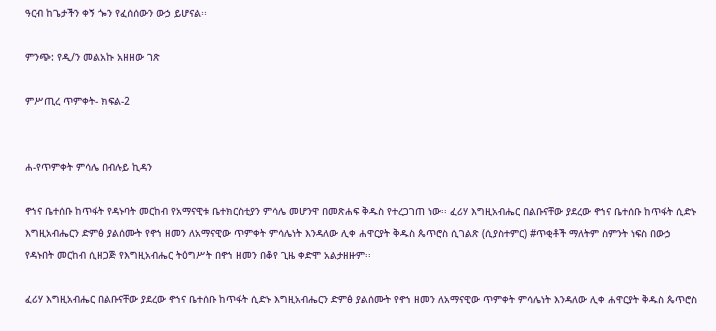ዓርብ ከጌታችን ቀኝ ጐን የፈሰሰውን ውኃ ይሆናል፡፡

ምንጭ: የዲ/ን መልአኩ አዘዘው ገጽ

ምሥጢረ ጥምቀት- ክፍል-2


ሐ-የጥምቀት ምሳሌ በብሉይ ኪዳን

ኖኀና ቤተሰቡ ከጥፋት የዳኑባት መርከብ የአማናዊቱ ቤተክርስቲያን ምሳሌ መሆንዋ በመጽሐፍ ቅዱስ የተረጋገጠ ነው፡፡ ፈሪሃ እግዚአብሔር በልቡናቸው ያደረው ኖኀና ቤተሰቡ ከጥፋት ሲድኑ እግዚአብሔርን ድምፅ ያልሰሙት የኖኀ ዘመን ለአማናዊው ጥምቀት ምሳሌነት እንዳለው ሊቀ ሐዋርያት ቅዱስ ጴጥሮስ ሲገልጽ (ሲያስተምር) #ጥቂቶች ማለትም ስምንት ነፍስ በውኃ የዳኑበት መርከብ ሲዘጋጅ የእግዚአብሔር ትዕግሥት በኖኀ ዘመን በቆየ ጊዜ ቀድሞ አልታዘዙም፡፡

ፈሪሃ እግዚአብሔር በልቡናቸው ያደረው ኖኀና ቤተሰቡ ከጥፋት ሲድኑ እግዚአብሔርን ድምፅ ያልሰሙት የኖኀ ዘመን ለአማናዊው ጥምቀት ምሳሌነት እንዳለው ሊቀ ሐዋርያት ቅዱስ ጴጥሮስ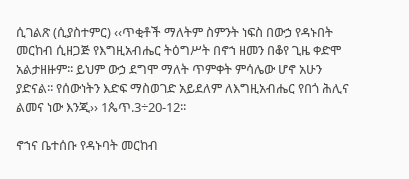ሲገልጽ (ሲያስተምር) ‹‹ጥቂቶች ማለትም ስምንት ነፍስ በውኃ የዳኑበት መርከብ ሲዘጋጅ የእግዚአብሔር ትዕግሥት በኖኀ ዘመን በቆየ ጊዜ ቀድሞ አልታዘዙም፡፡ ይህም ውኃ ደግሞ ማለት ጥምቀት ምሳሌው ሆኖ አሁን ያድናል፡፡ የሰውነትን እድፍ ማስወገድ አይደለም ለእግዚአብሔር የበጎ ሕሊና ልመና ነው እንጂ›› 1ጴጥ.3÷20-12፡፡

ኖኀና ቤተሰቡ የዳኑባት መርከብ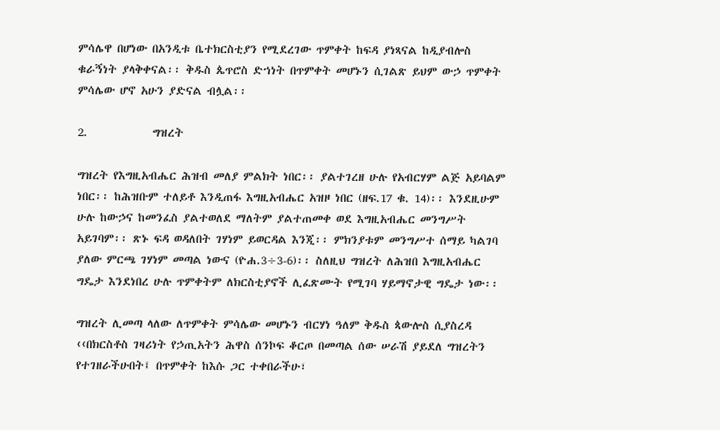ምሳሌዋ በሆነው በአንዲቱ ቤተክርስቲያን የሚደረገው ጥምቀት ከፍዳ ያነጻናል ከዲያብሎስ ቁራኝነት ያላቅቀናል፡፡ ቅዱስ ጴጥሮስ ድኀነት በጥምቀት መሆኑን ሲገልጽ ይህም ውኃ ጥምቀት ምሳሌው ሆኖ አሁን ያድናል ብሏል፡፡

2.             ግዝረት

ግዝረት የእግዚአብሔር ሕዝብ መለያ ምልክት ነበር፡፡ ያልተገረዘ ሁሉ የአብርሃም ልጅ አይባልም ነበር፡፡ ከሕዝቡም ተለይቶ እንዲጠፋ እግዚአብሔር አዝዞ ነበር (ዘፍ.17 ቁ. 14)፡፡ እንደዚሁም ሁሉ ከውኃና ከመንፈስ ያልተወለደ ማለትም ያልተጠመቀ ወደ እግዚአብሔር መንግሥት አይገባም፡፡ ጽኑ ፍዳ ወዳለበት ገሃነም ይወርዳል እንጂ፡፡ ምክንያቱም መንግሥተ ሰማይ ካልገባ ያለው ምርጫ ገሃነም መጣል ነውና (ዮሐ.3÷3-6)፡፡ ስለዚህ ግዝረት ለሕዝበ እግዚአብሔር ግዴታ እንደነበረ ሁሉ ጥምቀትም ለክርስቲያኖች ሊፈጽሙት የሚገባ ሃይማኖታዊ ግዴታ ነው፡፡

ግዝረት ሊመጣ ላለው ለጥምቀት ምሳሌው መሆኑን ብርሃነ ዓለም ቅዱስ ጳውሎስ ሲያስረዳ ‹‹በክርስቶስ ገዛሪነት የኃጢአትን ሕዋስ ሰንኮፍ ቆርጦ በመጣል ሰው ሠራሽ ያይደለ ግዝረትን የተገዘራችሁበት፤ በጥምቀት ከእሱ ጋር ተቀበራችሁ፣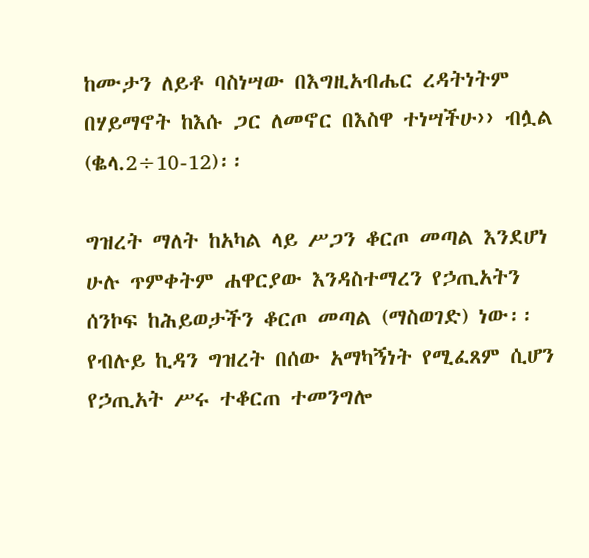ከሙታን ለይቶ ባስነሣው በእግዚአብሔር ረዳትነትም በሃይማኖት ከእሱ ጋር ለመኖር በእስዋ ተነሣችሁ›› ብሏል (ቈላ.2÷10-12)፡፡

ግዝረት ማለት ከአካል ላይ ሥጋን ቆርጦ መጣል እንደሆነ ሁሉ ጥምቀትም ሐዋርያው እንዳስተማረን የኃጢአትን ሰንኮፍ ከሕይወታችን ቆርጦ መጣል (ማስወገድ) ነው፡፡ የብሉይ ኪዳን ግዝረት በሰው አማካኝነት የሚፈጸም ሲሆን የኃጢአት ሥሩ ተቆርጠ ተመንግሎ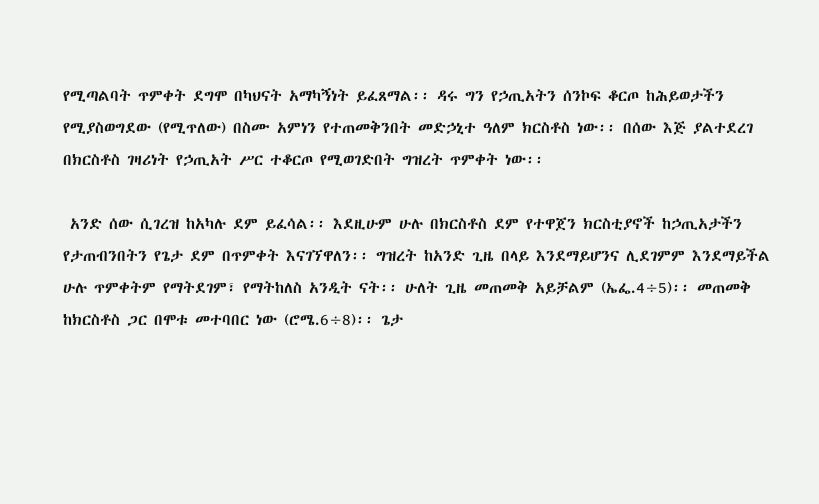የሚጣልባት ጥምቀት ደግሞ በካህናት አማካኝነት ይፈጸማል፡፡ ዳሩ ግን የኃጢአትን ሰንኮፍ ቆርጦ ከሕይወታችን የሚያስወግደው (የሚጥለው) በስሙ አምነን የተጠመቅንበት መድኃኒተ ዓለም ክርስቶስ ነው፡፡ በሰው እጅ ያልተደረገ በክርስቶስ ገዛሪነት የኃጢአት ሥር ተቆርጦ የሚወገድበት ግዝረት ጥምቀት ነው፡፡

 አንድ ሰው ሲገረዝ ከአካሉ ደም ይፈሳል፡፡ እደዚሁም ሁሉ በክርስቶስ ደም የተዋጀን ክርስቲያኖች ከኃጢአታችን የታጠብንበትን የጌታ ደም በጥምቀት እናገኘዋለን፡፡ ግዝረት ከአንድ ጊዜ በላይ እንደማይሆንና ሊደገምም እንደማይችል ሁሉ ጥምቀትም የማትደገም፣ የማትከለስ አንዲት ናት፡፡ ሁለት ጊዜ መጠመቅ አይቻልም (ኤፌ.4÷5)፡፡ መጠመቅ ከክርስቶስ ጋር በሞቱ መተባበር ነው (ሮሜ.6÷8)፡፡ ጌታ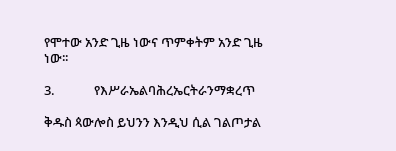የሞተው አንድ ጊዜ ነውና ጥምቀትም አንድ ጊዜ ነው፡፡

3.             የእሥራኤልባሕረኤርትራንማቋረጥ

ቅዱስ ጳውሎስ ይህንን እንዲህ ሲል ገልጦታል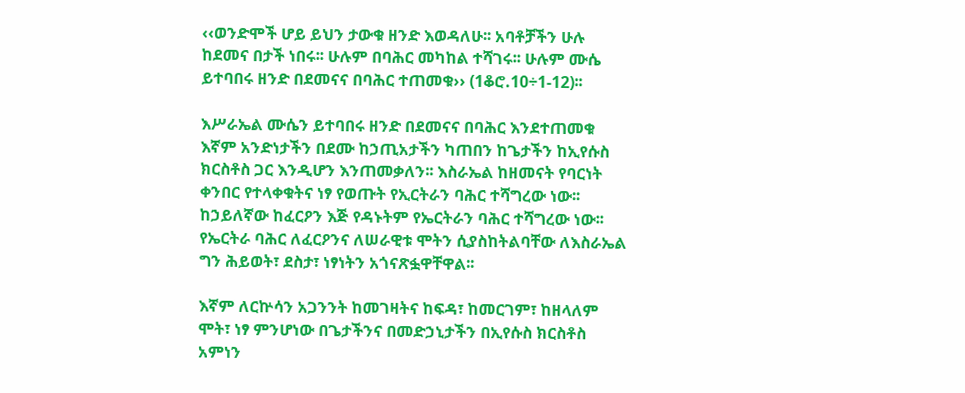‹‹ወንድሞች ሆይ ይህን ታውቁ ዘንድ እወዳለሁ፡፡ አባቶቻችን ሁሉ ከደመና በታች ነበሩ፡፡ ሁሉም በባሕር መካከል ተሻገሩ፡፡ ሁሉም ሙሴ ይተባበሩ ዘንድ በደመናና በባሕር ተጠመቁ›› (1ቆሮ.10÷1-12)፡፡

እሥራኤል ሙሴን ይተባበሩ ዘንድ በደመናና በባሕር እንደተጠመቁ እኛም አንድነታችን በደሙ ከኃጢአታችን ካጠበን ከጌታችን ከኢየሱስ ክርስቶስ ጋር እንዲሆን እንጠመቃለን፡፡ እስራኤል ከዘመናት የባርነት ቀንበር የተላቀቁትና ነፃ የወጡት የኢርትራን ባሕር ተሻግረው ነው፡፡ ከኃይለኛው ከፈርዖን እጅ የዳኑትም የኤርትራን ባሕር ተሻግረው ነው፡፡ የኤርትራ ባሕር ለፈርዖንና ለሠራዊቱ ሞትን ሲያስከትልባቸው ለእስራኤል ግን ሕይወት፣ ደስታ፣ ነፃነትን አጎናጽፏዋቸዋል፡፡

እኛም ለርኵሳን አጋንንት ከመገዛትና ከፍዳ፣ ከመርገም፣ ከዘላለም ሞት፣ ነፃ ምንሆነው በጌታችንና በመድኃኒታችን በኢየሱስ ክርስቶስ አምነን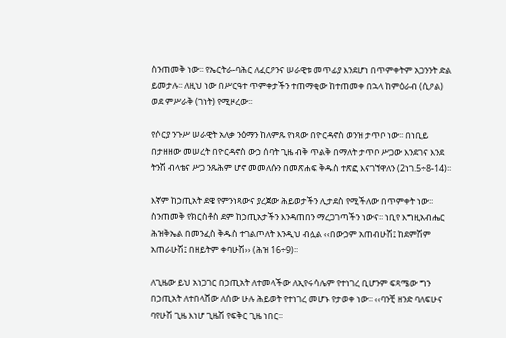ስንጠመቅ ነው፡፡ የኤርትራ-ባሕር ለፈርዖንና ሠራዊቱ መጥፊያ እንደሆነ በጥምቀትም አጋንንት ድል ይመታሉ፡፡ ለዚህ ነው በሥርዓተ ጥምቀታችን ተጠማቂው ከተጠመቀ በኋላ ከምዕራብ (ሲዖል) ወደ ምሥራቅ (ገነት) የሚዞረው፡፡

የሶርያ ንጉሥ ሠራዊት አለቃ ንዕማን ከለምጹ የነጻው በዮርዳኖስ ወንዝ ታጥቦ ነው፡፡ በነቢይ በታዘዘው መሠረት በዮርዳኖስ ውኃ ሰባት ጊዜ ብቅ ጥልቅ በማለት ታጥቦ ሥጋው እንደገና እንደ ትንሽ ብላቴና ሥጋ ንጹሕም ሆኖ መመለሱን በመጽሐፍ ቅዱስ ተጽፎ እናገኘዋለን (2ነገ.5÷8-14)፡፡

እኛም ከኃጢአት ደዌ የምንነጻውና ያረጀው ሕይወታችን ሊታደስ የሚችለው በጥምቀት ነው፡፡ ስንጠመቅ የክርስቶስ ደም ከኃጢአታችን እንዳጠበን ማረጋገጣችን ነውና፡፡ ነቢየ እግዚአብሔር ሕዝቅኤል በመንፈስ ቅዱስ ተገልጦለት እንዲህ ብሏል ‹‹በውኃም አጠብሁሽ፤ ከደምሽም አጠራሁሽ፤ በዘይትም ቀባሁሽ›› (ሕዝ 16÷9)፡፡

ለጊዜው ይህ አነጋገር በኃጢአት ለተመላችው ለኢየሩሳሌም የተነገረ ቢሆንም ፍጻሜው ግን በኃጢአት ለተበላሸው ለሰው ሁሉ ሕይወት የተነገረ መሆኑ የታወቀ ነው፡፡ ‹‹ባንቺ ዘንድ ባለፍሁና ባየሁሽ ጊዜ እነሆ ጊዜሽ የፍቅር ጊዜ ነበር፡፡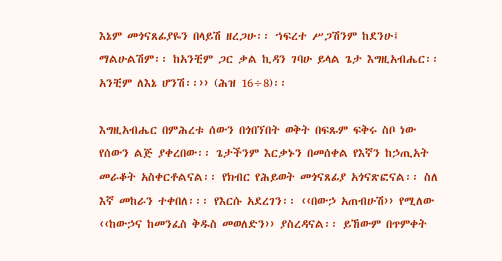እኔም መጎናጸፊያዬን በላይሽ ዘረጋሁ፡፡ ኀፍረተ ሥጋሽንም ከደንሁ፤ ማልሁልሽም፡፡ ከአንቺም ጋር ቃል ኪዳን ገባሁ ይላል ጌታ እግዚአብሔር፡፡ አንቺም ለእኔ ሆንሽ፡፡›› (ሕዝ 16÷8)፡፡

እግዚአብሔር በምሕረቱ ሰውን በጎበኘበት ወቅት በፍጹም ፍቅሩ ስቦ ነው የሰውን ልጅ ያቀረበው፡፡ ጌታችንም እርቃኑን በመሰቀል የእኛን ከኃጢአት መራቆት አስቀርቶልናል፡፡ የክብር የሕይወት መጎናጸፊያ አጎናጽፎናል፡፡ ስለ እኛ መከራን ተቀበለ፡፡፡ የእርሱ አደረገን፡፡ ‹‹በውኃ አጠብሁሽ›› የሚለው ‹‹ከውኃና ከመንፈስ ቅዱስ መወለድን›› ያስረዳናል፡፡ ይኸውም በጥምቀት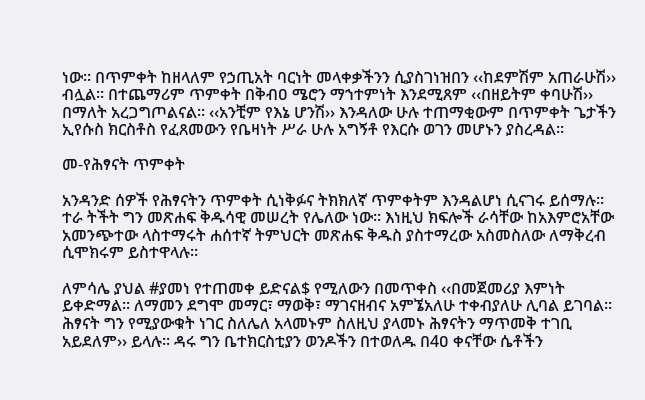ነው፡፡ በጥምቀት ከዘላለም የኃጢአት ባርነት መላቀቃችንን ሲያስገነዝበን ‹‹ከደምሽም አጠራሁሽ›› ብሏል፡፡ በተጨማሪም ጥምቀት በቅብዐ ሜሮን ማኀተምነት እንደሚጸም ‹‹በዘይትም ቀባሁሽ›› በማለት አረጋግጦልናል፡፡ ‹‹አንቺም የእኔ ሆንሽ›› እንዳለው ሁሉ ተጠማቂውም በጥምቀት ጌታችን ኢየሱስ ክርስቶስ የፈጸመውን የቤዛነት ሥራ ሁሉ አግኝቶ የእርሱ ወገን መሆኑን ያስረዳል፡፡

መ-የሕፃናት ጥምቀት

አንዳንድ ሰዎች የሕፃናትን ጥምቀት ሲነቅፉና ትክክለኛ ጥምቀትም እንዳልሆነ ሲናገሩ ይሰማሉ፡፡ ተራ ትችት ግን መጽሐፍ ቅዱሳዊ መሠረት የሌለው ነው፡፡ እነዚህ ክፍሎች ራሳቸው ከአእምሮአቸው አመንጭተው ላስተማሩት ሐሰተኛ ትምህርት መጽሐፍ ቅዱስ ያስተማረው አስመስለው ለማቅረብ ሲሞክሩም ይስተዋላሉ፡፡

ለምሳሌ ያህል #ያመነ የተጠመቀ ይድናል$ የሚለውን በመጥቀስ ‹‹በመጀመሪያ እምነት ይቀድማል፡፡ ለማመን ደግሞ መማር፣ ማወቅ፣ ማገናዘብና አምኜአለሁ ተቀብያለሁ ሊባል ይገባል፡፡ ሕፃናት ግን የሚያውቁት ነገር ስለሌለ አላመኑም ስለዚህ ያላመኑ ሕፃናትን ማጥመቅ ተገቢ አይደለም›› ይላሉ፡፡ ዳሩ ግን ቤተክርስቲያን ወንዶችን በተወለዱ በ4ዐ ቀናቸው ሴቶችን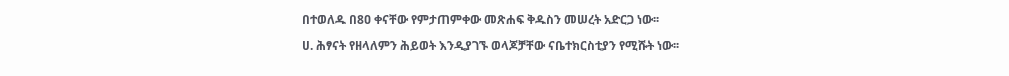በተወለዱ በ8ዐ ቀናቸው የምታጠምቀው መጽሐፍ ቅዱስን መሠረት አድርጋ ነው፡፡

ሀ. ሕፃናት የዘላለምን ሕይወት እንዲያገኙ ወላጆቻቸው ናቤተክርስቲያን የሚሹት ነው፡፡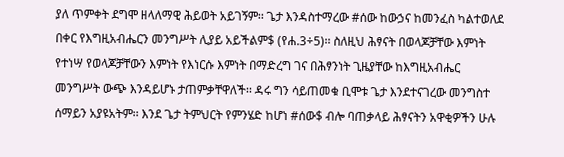ያለ ጥምቀት ደግሞ ዘላለማዊ ሕይወት አይገኝም፡፡ ጌታ እንዳስተማረው #ሰው ከውኃና ከመንፈስ ካልተወለደ በቀር የእግዚአብሔርን መንግሥት ሊያይ አይችልም$ (የሐ.3÷5)፡፡ ስለዚህ ሕፃናት በወላጆቻቸው እምነት የተነሣ የወላጆቻቸውን እምነት የእነርሱ እምነት በማድረግ ገና በሕፃንነት ጊዜያቸው ከእግዚአብሔር መንግሥት ውጭ እንዳይሆኑ ታጠምቃቸዋለች፡፡ ዳሩ ግን ሳይጠመቁ ቢሞቱ ጌታ እንደተናገረው መንግስተ ሰማይን አያዩአትም፡፡ እንደ ጌታ ትምህርት የምንሄድ ከሆነ #ሰው$ ብሎ ባጠቃላይ ሕፃናትን አዋቂዎችን ሁሉ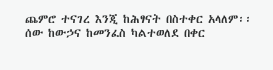ጨምሮ ተናገረ እንጂ ከሕፃናት በስተቀር አላለም፡፡ ሰው ከውኃና ከመንፈስ ካልተወለደ በቀር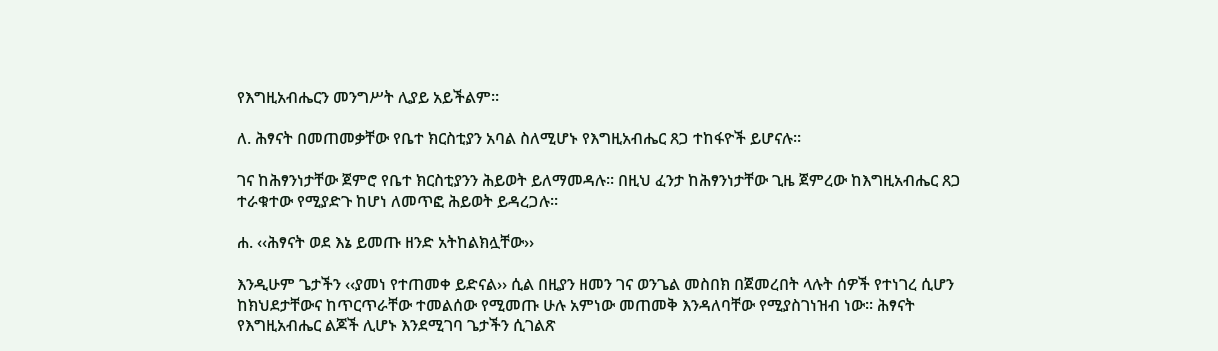የእግዚአብሔርን መንግሥት ሊያይ አይችልም፡፡

ለ. ሕፃናት በመጠመቃቸው የቤተ ክርስቲያን አባል ስለሚሆኑ የእግዚአብሔር ጸጋ ተከፋዮች ይሆናሉ፡፡

ገና ከሕፃንነታቸው ጀምሮ የቤተ ክርስቲያንን ሕይወት ይለማመዳሉ፡፡ በዚህ ፈንታ ከሕፃንነታቸው ጊዜ ጀምረው ከእግዚአብሔር ጸጋ ተራቁተው የሚያድጉ ከሆነ ለመጥፎ ሕይወት ይዳረጋሉ፡፡

ሐ. ‹‹ሕፃናት ወደ እኔ ይመጡ ዘንድ አትከልክሏቸው››

እንዲሁም ጌታችን ‹‹ያመነ የተጠመቀ ይድናል›› ሲል በዚያን ዘመን ገና ወንጌል መስበክ በጀመረበት ላሉት ሰዎች የተነገረ ሲሆን ከክህደታቸውና ከጥርጥራቸው ተመልሰው የሚመጡ ሁሉ አምነው መጠመቅ እንዳለባቸው የሚያስገነዝብ ነው፡፡ ሕፃናት የእግዚአብሔር ልጆች ሊሆኑ እንደሚገባ ጌታችን ሲገልጽ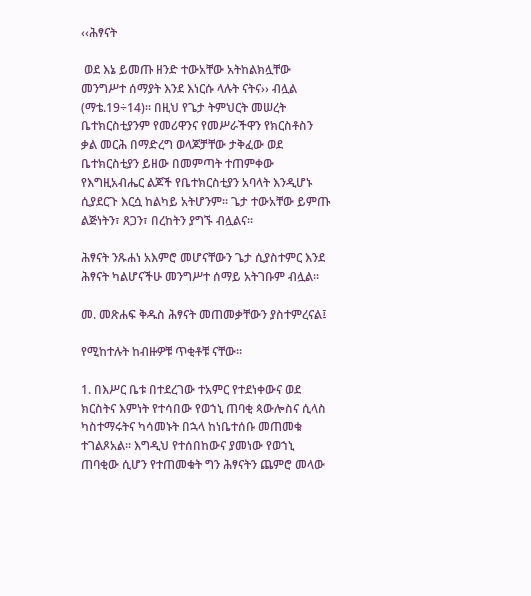‹‹ሕፃናት

 ወደ እኔ ይመጡ ዘንድ ተውአቸው አትከልክሏቸው መንግሥተ ሰማያት እንደ እነርሱ ላሉት ናትና›› ብሏል (ማቴ.19÷14)፡፡ በዚህ የጌታ ትምህርት መሠረት ቤተክርስቲያንም የመሪዋንና የመሥራችዋን የክርስቶስን ቃል መርሕ በማድረግ ወላጆቻቸው ታቅፈው ወደ ቤተክርስቲያን ይዘው በመምጣት ተጠምቀው የእግዚአብሔር ልጆች የቤተክርስቲያን አባላት እንዲሆኑ ሲያደርጉ እርሷ ከልካይ አትሆንም፡፡ ጌታ ተውአቸው ይምጡ ልጅነትን፣ ጸጋን፣ በረከትን ያግኙ ብሏልና፡፡

ሕፃናት ንጹሐነ አእምሮ መሆናቸውን ጌታ ሲያስተምር እንደ ሕፃናት ካልሆናችሁ መንግሥተ ሰማይ አትገቡም ብሏል፡፡

መ. መጽሐፍ ቅዱስ ሕፃናት መጠመቃቸውን ያስተምረናል፤

የሚከተሉት ከብዙዎቹ ጥቂቶቹ ናቸው፡፡

1. በእሥር ቤቱ በተደረገው ተአምር የተደነቀውና ወደ ክርስትና እምነት የተሳበው የወኀኒ ጠባቂ ጳውሎስና ሲላስ ካስተማሩትና ካሳመኑት በኋላ ከነቤተሰቡ መጠመቁ ተገልጾአል፡፡ እግዲህ የተሰበከውና ያመነው የወኀኒ ጠባቂው ሲሆን የተጠመቁት ግን ሕፃናትን ጨምሮ መላው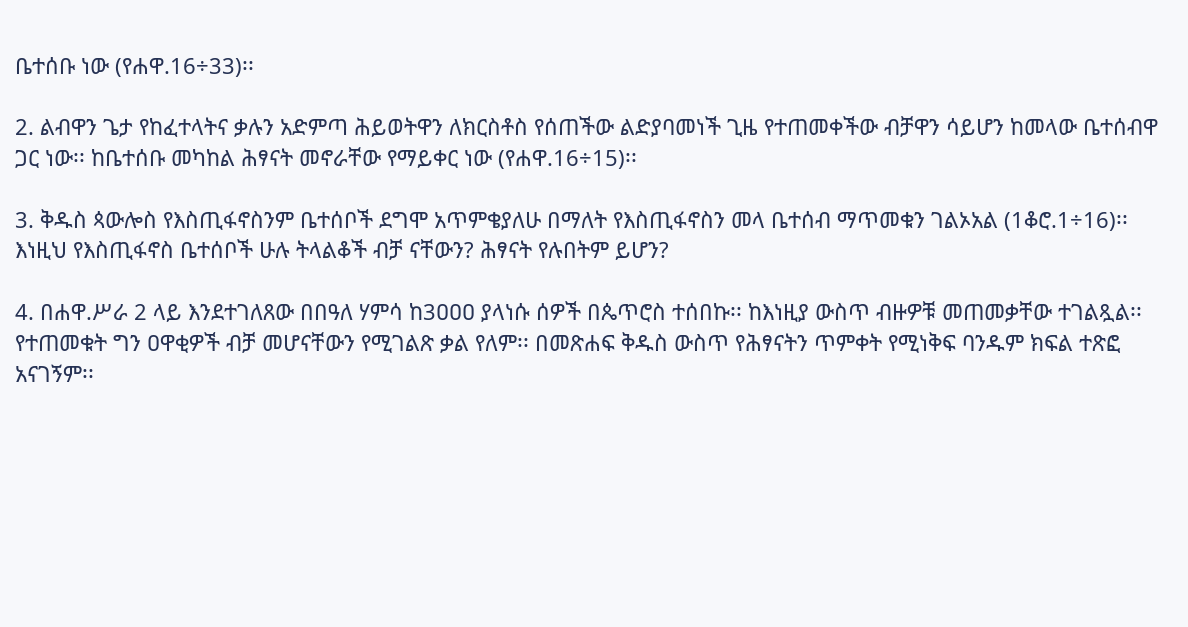ቤተሰቡ ነው (የሐዋ.16÷33)፡፡

2. ልብዋን ጌታ የከፈተላትና ቃሉን አድምጣ ሕይወትዋን ለክርስቶስ የሰጠችው ልድያባመነች ጊዜ የተጠመቀችው ብቻዋን ሳይሆን ከመላው ቤተሰብዋ ጋር ነው፡፡ ከቤተሰቡ መካከል ሕፃናት መኖራቸው የማይቀር ነው (የሐዋ.16÷15)፡፡

3. ቅዱስ ጳውሎስ የእስጢፋኖስንም ቤተሰቦች ደግሞ አጥምቄያለሁ በማለት የእስጢፋኖስን መላ ቤተሰብ ማጥመቁን ገልኦአል (1ቆሮ.1÷16)፡፡ እነዚህ የእስጢፋኖስ ቤተሰቦች ሁሉ ትላልቆች ብቻ ናቸውን? ሕፃናት የሉበትም ይሆን?

4. በሐዋ.ሥራ 2 ላይ እንደተገለጸው በበዓለ ሃምሳ ከ3ዐዐዐ ያላነሱ ሰዎች በጴጥሮስ ተሰበኩ፡፡ ከእነዚያ ውስጥ ብዙዎቹ መጠመቃቸው ተገልጿል፡፡ የተጠመቁት ግን ዐዋቂዎች ብቻ መሆናቸውን የሚገልጽ ቃል የለም፡፡ በመጽሐፍ ቅዱስ ውስጥ የሕፃናትን ጥምቀት የሚነቅፍ ባንዱም ክፍል ተጽፎ አናገኝም፡፡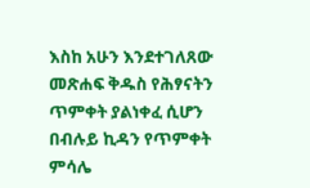እስከ አሁን እንደተገለጸው መጽሐፍ ቅዱስ የሕፃናትን ጥምቀት ያልነቀፈ ሲሆን በብሉይ ኪዳን የጥምቀት ምሳሌ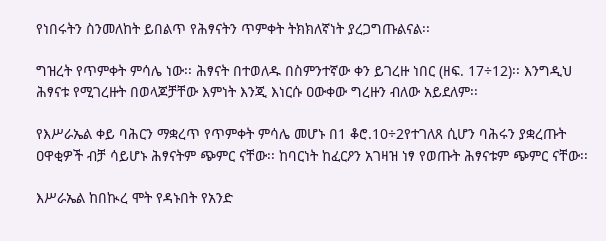የነበሩትን ስንመለከት ይበልጥ የሕፃናትን ጥምቀት ትክክለኛነት ያረጋግጡልናል፡፡

ግዝረት የጥምቀት ምሳሌ ነው፡፡ ሕፃናት በተወለዱ በስምንተኛው ቀን ይገረዙ ነበር (ዘፍ. 17÷12)፡፡ እንግዲህ ሕፃናቱ የሚገረዙት በወላጆቻቸው እምነት እንጂ እነርሱ ዐውቀው ግረዙን ብለው አይደለም፡፡

የእሥራኤል ቀይ ባሕርን ማቋረጥ የጥምቀት ምሳሌ መሆኑ በ1 ቆሮ.10÷2የተገለጸ ሲሆን ባሕሩን ያቋረጡት ዐዋቂዎች ብቻ ሳይሆኑ ሕፃናትም ጭምር ናቸው፡፡ ከባርነት ከፈርዖን አገዛዝ ነፃ የወጡት ሕፃናቱም ጭምር ናቸው፡፡

እሥራኤል ከበኲረ ሞት የዳኑበት የአንድ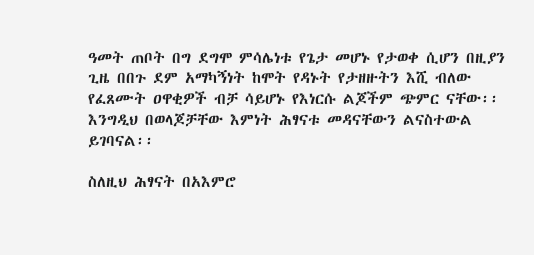ዓመት ጠቦት በግ ደግሞ ምሳሌነቱ የጌታ መሆኑ የታወቀ ሲሆን በዚያን ጊዜ በበጉ ደም አማካኝነት ከሞት የዳኑት የታዘዙትን እሺ ብለው የፈጸሙት ዐዋቂዎች ብቻ ሳይሆኑ የእነርሱ ልጆችም ጭምር ናቸው፡፡ እንግዲህ በወላጆቻቸው እምነት ሕፃናቱ መዳናቸውን ልናስተውል ይገባናል፡፡

ስለዚህ ሕፃናት በአእምሮ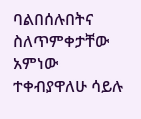ባልበሰሉበትና ስለጥምቀታቸው አምነው ተቀብያዋለሁ ሳይሉ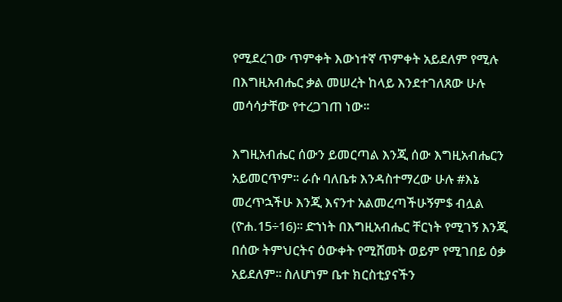የሚደረገው ጥምቀት እውነተኛ ጥምቀት አይደለም የሚሉ በእግዚአብሔር ቃል መሠረት ከላይ እንደተገለጸው ሁሉ መሳሳታቸው የተረጋገጠ ነው፡፡

እግዚአብሔር ሰውን ይመርጣል እንጂ ሰው እግዚአብሔርን አይመርጥም፡፡ ራሱ ባለቤቱ እንዳስተማረው ሁሉ #እኔ መረጥኋችሁ እንጂ እናንተ አልመረጣችሁኝም$ ብሏል (ዮሐ.15÷16)፡፡ ድኀነት በእግዚአብሔር ቸርነት የሚገኝ እንጂ በሰው ትምህርትና ዕውቀት የሚሸመት ወይም የሚገበይ ዕቃ አይደለም፡፡ ስለሆነም ቤተ ክርስቲያናችን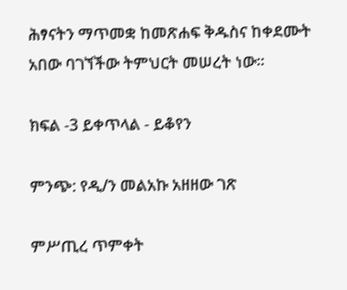ሕፃናትን ማጥመቋ ከመጽሐፍ ቅዱስና ከቀደሙት አበው ባገኘችው ትምህርት መሠረት ነው፡፡

ክፍል -3 ይቀጥላል - ይቆየን

ምንጭ: የዲ/ን መልአኩ አዘዘው ገጽ

ምሥጢረ ጥምቀት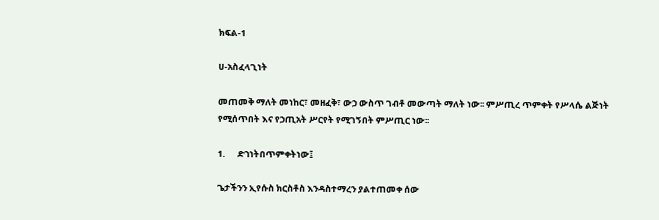ክፍል-1

ሀ-አስፈላጊነት

መጠመቅ ማለት መነከር፣ መዘፈቅ፣ ውኃ ውስጥ ገብቶ መውጣት ማለት ነው፡፡ ምሥጢረ ጥምቀት የሥላሴ ልጅነት የሚሰጥበት እና የኃጢአት ሥርየት የሚገኝበት ምሥጢር ነው፡፡

1.      ድኀነትበጥምቀትነው፤

ጌታችንን ኢየሱስ ክርስቶስ እንዳስተማረን ያልተጠመቀ ሰው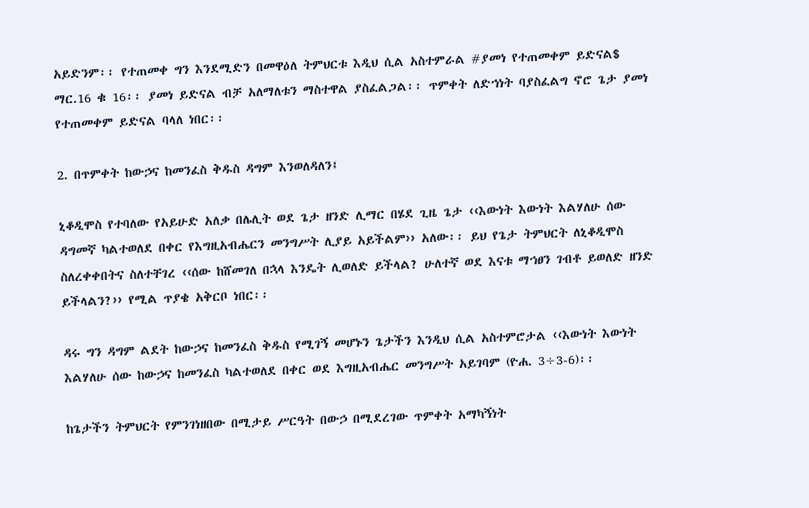አይድንም፡፡ የተጠመቀ ግን እንደሚድን በመዋዕለ ትምህርቱ እዲህ ሲል አስተምራል #ያመነ የተጠመቀም ይድናል$ ማር.16 ቁ 16፡፡ ያመነ ይድናል ብቻ አለማለቱን ማስተዋል ያስፈልጋል፡፡ ጥምቀት ለድኀነት ባያስፈልግ ኖሮ ጌታ ያመነ የተጠመቀም ይድናል ባላለ ነበር፡፡

2. በጥምቀት ከውኃና ከመንፈስ ቅዱስ ዳግም እንወለዳለን፤

ኒቆዲሞስ የተባለው የአይሁድ አለቃ በሌሊት ወደ ጌታ ዘንድ ሊማር በሄደ ጊዜ ጌታ ‹‹እውነት እውነት እልሃለሁ ሰው ዳግመኛ ካልተወለደ በቀር የእግዚአብሔርን መንግሥት ሊያይ አይችልም›› አለው፡፡ ይህ የጌታ ትምህርት ለኒቆዲሞስ ስለረቀቀበትና ስለተቸገረ ‹‹ሰው ከሸመገለ በኋላ እንዴት ሊወለድ ይችላል? ሁለተኛ ወደ እናቱ ማኀፀን ገብቶ ይወለድ ዘንድ ይችላልን?›› የሚል ጥያቄ አቅርቦ ነበር፡፡

ዳሩ ግን ዳግም ልደት ከውኃና ከመንፈስ ቅዱስ የሚገኝ መሆኑን ጌታችን እንዲህ ሲል አስተምሮታል ‹‹እውነት እውነት እልሃለሁ ሰው ከውኃና ከመንፈስ ካልተወለደ በቀር ወደ እግዚአብሔር መንግሥት አይገባም (ዮሐ. 3÷3-6)፡፡

ከጌታችን ትምህርት የምንገነዘበው በሚታይ ሥርዓት በውኃ በሚደረገው ጥምቀት አማካኝነት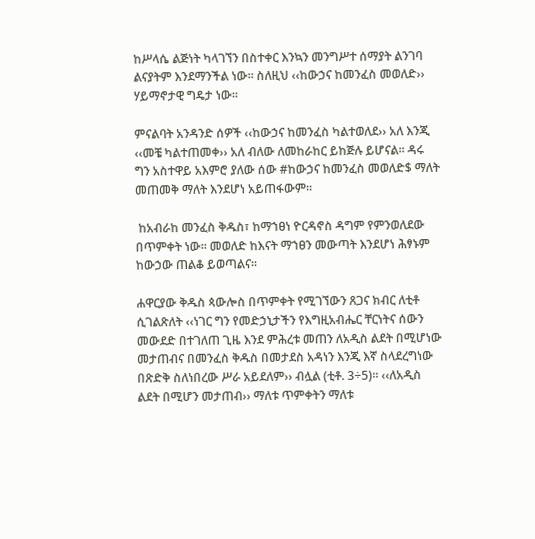ከሥላሴ ልጅነት ካላገኘን በስተቀር እንኳን መንግሥተ ሰማያት ልንገባ ልናያትም እንደማንችል ነው፡፡ ስለዚህ ‹‹ከውኃና ከመንፈስ መወለድ›› ሃይማኖታዊ ግዴታ ነው፡፡

ምናልባት አንዳንድ ሰዎች ‹‹ከውኃና ከመንፈስ ካልተወለደ›› አለ እንጂ ‹‹መቼ ካልተጠመቀ›› አለ ብለው ለመከራከር ይከጅሉ ይሆናል፡፡ ዳሩ ግን አስተዋይ አእምሮ ያለው ሰው #ከውኃና ከመንፈስ መወለድ$ ማለት መጠመቅ ማለት እንደሆነ አይጠፋውም፡፡

 ከአብራከ መንፈስ ቅዱስ፣ ከማኀፀነ ዮርዳኖስ ዳግም የምንወለደው በጥምቀት ነው፡፡ መወለድ ከእናት ማኀፀን መውጣት እንደሆነ ሕፃኑም ከውኃው ጠልቆ ይወጣልና፡፡

ሐዋርያው ቅዱስ ጳውሎስ በጥምቀት የሚገኘውን ጸጋና ክብር ለቲቶ ሲገልጽለት ‹‹ነገር ግን የመድኃኒታችን የእግዚአብሔር ቸርነትና ሰውን መውደድ በተገለጠ ጊዜ እንደ ምሕረቱ መጠን ለአዲስ ልደት በሚሆነው መታጠብና በመንፈስ ቅዱስ በመታደስ አዳነን እንጂ እኛ ስላደረግነው በጽድቅ ስለነበረው ሥራ አይደለም›› ብሏል (ቲቶ. 3÷5)፡፡ ‹‹ለአዲስ ልደት በሚሆን መታጠብ›› ማለቱ ጥምቀትን ማለቱ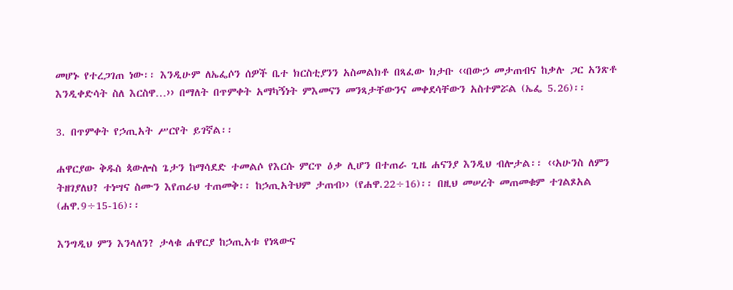መሆኑ የተረጋገጠ ነው፡፡ እንዲሁም ለኤፌሶን ሰዎች ቤተ ክርስቲያንን አስመልክቶ በጻፈው ክታቡ ‹‹በውኃ መታጠብና ከቃሉ ጋር አንጽቶ እንዲቀድሳት ስለ እርስዋ…›› በማለት በጥምቀት አማካኝነት ምእመናን መንጻታቸውንና መቀደሳቸውን አስተምሯል (ኤፌ 5.26)፡፡

3. በጥምቀት የኃጢአት ሥርየት ይገኛል፡፡

ሐዋርያው ቅዱስ ጳውሎስ ጌታን ከማሳደድ ተመልሶ የእርሱ ምርጥ ዕቃ ሊሆን በተጠራ ጊዜ ሐናንያ እንዲህ ብሎታል፡፡ ‹‹አሁንስ ለምን ትዘገያለህ? ተነሣና ስሙን እየጠራህ ተጠመቅ፡፡ ከኃጢአትህም ታጠብ›› (የሐዋ.22÷16)፡፡ በዚህ መሠረት መጠመቁም ተገልጾአል (ሐዋ.9÷15-16)፡፡

እንግዲህ ምን እንላለን? ታላቁ ሐዋርያ ከኃጢአቱ የነጻውና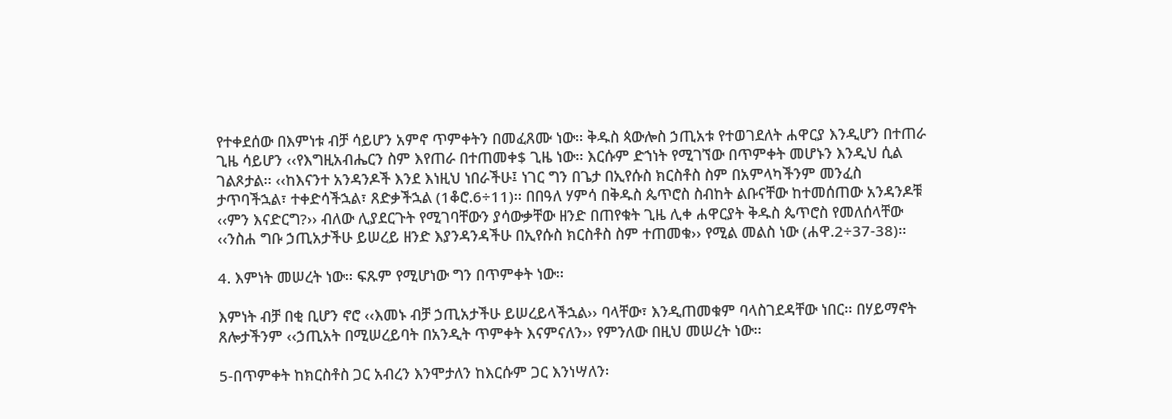የተቀደሰው በእምነቱ ብቻ ሳይሆን አምኖ ጥምቀትን በመፈጸሙ ነው፡፡ ቅዱስ ጳውሎስ ኃጢአቱ የተወገደለት ሐዋርያ እንዲሆን በተጠራ ጊዜ ሳይሆን ‹‹የእግዚአብሔርን ስም እየጠራ በተጠመቀ$ ጊዜ ነው፡፡ እርሱም ድኀነት የሚገኘው በጥምቀት መሆኑን እንዲህ ሲል ገልጾታል፡፡ ‹‹ከእናንተ አንዳንዶች እንደ እነዚህ ነበራችሁ፤ ነገር ግን በጌታ በኢየሱስ ክርስቶስ ስም በአምላካችንም መንፈስ ታጥባችኋል፣ ተቀድሳችኋል፣ ጸድቃችኋል (1ቆሮ.6÷11)፡፡ በበዓለ ሃምሳ በቅዱስ ጴጥሮስ ስብከት ልቡናቸው ከተመሰጠው አንዳንዶቹ ‹‹ምን እናድርግ?›› ብለው ሊያደርጉት የሚገባቸውን ያሳውቃቸው ዘንድ በጠየቁት ጊዜ ሊቀ ሐዋርያት ቅዱስ ጴጥሮስ የመለሰላቸው ‹‹ንስሐ ግቡ ኃጢአታችሁ ይሠረይ ዘንድ እያንዳንዳችሁ በኢየሱስ ክርስቶስ ስም ተጠመቁ›› የሚል መልስ ነው (ሐዋ.2÷37-38)፡፡

4. እምነት መሠረት ነው፡፡ ፍጹም የሚሆነው ግን በጥምቀት ነው፡፡

እምነት ብቻ በቂ ቢሆን ኖሮ ‹‹እመኑ ብቻ ኃጢአታችሁ ይሠረይላችኋል›› ባላቸው፣ እንዲጠመቁም ባላስገደዳቸው ነበር፡፡ በሃይማኖት ጸሎታችንም ‹‹ኃጢአት በሚሠረይባት በአንዲት ጥምቀት እናምናለን›› የምንለው በዚህ መሠረት ነው፡፡

5-በጥምቀት ከክርስቶስ ጋር አብረን እንሞታለን ከእርሱም ጋር እንነሣለን፡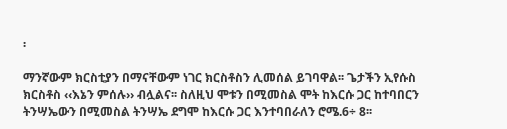፡

ማንኛውም ክርስቲያን በማናቸውም ነገር ክርስቶስን ሊመሰል ይገባዋል፡፡ ጌታችን ኢየሱስ ክርስቶስ ‹‹እኔን ምሰሉ›› ብሏልና፡፡ ስለዚህ ሞቱን በሚመስል ሞት ከእርሱ ጋር ከተባበርን ትንሣኤውን በሚመስል ትንሣኤ ደግሞ ከእርሱ ጋር እንተባበራለን ሮሜ.6÷ 8፡፡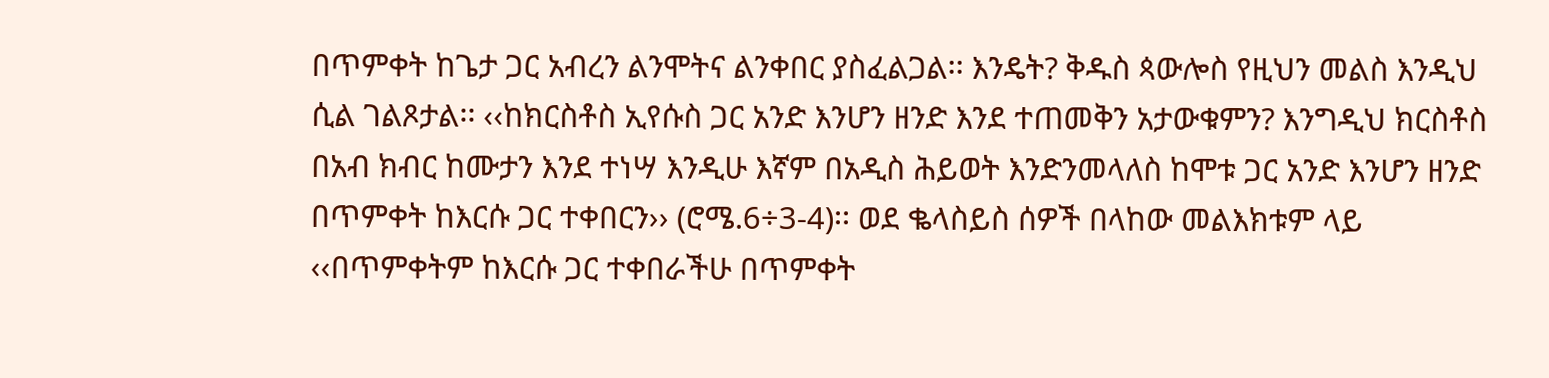በጥምቀት ከጌታ ጋር አብረን ልንሞትና ልንቀበር ያስፈልጋል፡፡ እንዴት? ቅዱስ ጳውሎስ የዚህን መልስ እንዲህ ሲል ገልጾታል፡፡ ‹‹ከክርስቶስ ኢየሱስ ጋር አንድ እንሆን ዘንድ እንደ ተጠመቅን አታውቁምን? እንግዲህ ክርስቶስ በአብ ክብር ከሙታን እንደ ተነሣ እንዲሁ እኛም በአዲስ ሕይወት እንድንመላለስ ከሞቱ ጋር አንድ እንሆን ዘንድ በጥምቀት ከእርሱ ጋር ተቀበርን›› (ሮሜ.6÷3-4)፡፡ ወደ ቈላስይስ ሰዎች በላከው መልእክቱም ላይ ‹‹በጥምቀትም ከእርሱ ጋር ተቀበራችሁ በጥምቀት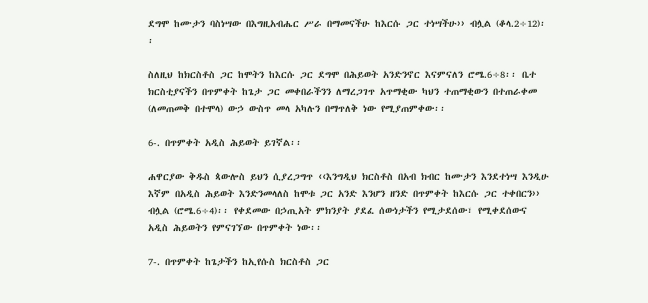ደግሞ ከሙታን ባስነሣው በእግዚአብሔር ሥራ በማመናችሁ ከእርሱ ጋር ተነሣችሁ›› ብሏል (ቆላ.2÷12)፡፡

ስለዚህ ከክርስቶስ ጋር ከሞትን ከእርሱ ጋር ደግሞ በሕይወት አንድንኖር እናምናለን ሮሜ.6÷8፡፡ ቤተ ክርስቲያናችን በጥምቀት ከጌታ ጋር መቀበራችንን ለማረጋገጥ አጥማቂው ካህን ተጠማቂውን በተጠራቀመ (ለመጠመቅ በተሞላ) ውኃ ውስጥ መላ አካሉን በማጥለቅ ነው የሚያጠምቀው፡፡

6-. በጥምቀት አዲስ ሕይወት ይገኛል፡፡

ሐዋርያው ቅዱስ ጳውሎስ ይህን ሲያረጋግጥ ‹‹እንግዲህ ክርስቶስ በአብ ክብር ከሙታን እንደተነሣ እንዲሁ እኛም በአዲስ ሕይወት እንድንመላለስ ከሞቱ ጋር አንድ እንሆን ዘንድ በጥምቀት ከእርሱ ጋር ተቀበርን›› ብሏል (ሮሜ.6÷4)፡፡ የቀደመው በኃጢአት ምክንያት ያደፈ ሰውነታችን የሚታደሰው፣ የሚቀደሰውና አዲስ ሕይወትን የምናገኘው በጥምቀት ነው፡፡

7-. በጥምቀት ከጌታችን ከኢየሱስ ክርስቶስ ጋር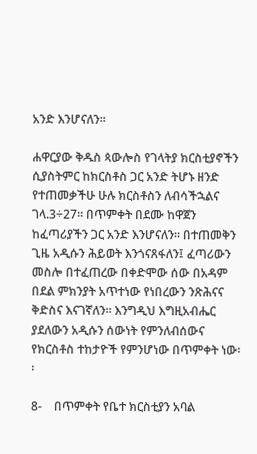አንድ እንሆናለን፡፡

ሐዋርያው ቅዱስ ጳውሎስ የገላትያ ክርስቲያኖችን ሲያስትምር ከክርስቶስ ጋር አንድ ትሆኑ ዘንድ የተጠመቃችሁ ሁሉ ክርስቶስን ለብሳችኋልና ገላ.3÷27፡፡ በጥምቀት በደሙ ከዋጀን ከፈጣሪያችን ጋር አንድ እንሆናለን፡፡ በተጠመቅን ጊዜ አዲሱን ሕይወት እንጎናጸፋለን፤ ፈጣሪውን መስሎ በተፈጠረው በቀድሞው ሰው በአዳም በደል ምክንያት አጥተነው የነበረውን ንጽሕናና ቅድስና እናገኛለን፡፡ እንግዲህ እግዚአብሔር ያደለውን አዲሱን ሰውነት የምንለብሰውና የክርስቶስ ተከታዮች የምንሆነው በጥምቀት ነው፡፡

8-    በጥምቀት የቤተ ክርስቲያን አባል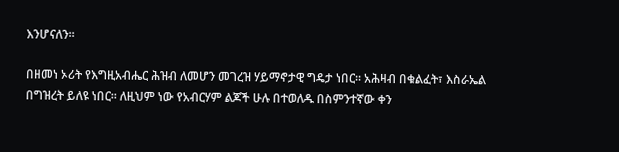እንሆናለን፡፡

በዘመነ ኦሪት የእግዚአብሔር ሕዝብ ለመሆን መገረዝ ሃይማኖታዊ ግዴታ ነበር፡፡ አሕዛብ በቁልፈት፣ እስራኤል በግዝረት ይለዩ ነበር፡፡ ለዚህም ነው የአብርሃም ልጆች ሁሉ በተወለዱ በስምንተኛው ቀን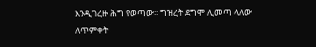እንዲገረዙ ሕግ የወጣው፡፡ ግዝረት ደግሞ ሊመጣ ላለው ለጥምቀት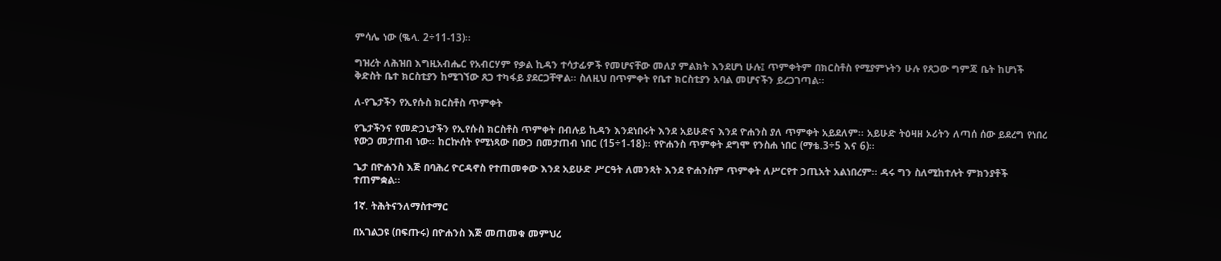ምሳሌ ነው (ቈላ. 2÷11-13)፡፡

ግዝረት ለሕዝበ እግዚአብሔር የአብርሃም የቃል ኪዳን ተሳታፊዎች የመሆናቸው መለያ ምልክት እንደሆነ ሁሉ፤ ጥምቀትም በክርስቶስ የሚያምኑትን ሁሉ የጸጋው ግምጃ ቤት ከሆነች ቅድስት ቤተ ክርስቲያን ከሚገኘው ጸጋ ተካፋይ ያደርጋቸዋል፡፡ ስለዚህ በጥምቀት የቤተ ክርስቲያን አባል መሆናችን ይረጋገጣል፡፡

ለ-የጌታችን የኢየሱስ ክርስቶስ ጥምቀት

የጌታችንና የመድኃኒታችን የኢየሱስ ክርስቶስ ጥምቀት በብሉይ ኪዳን እንደነበሩት እንደ አይሁድና እንደ ዮሐንስ ያለ ጥምቀት አይደለም፡፡ አይሁድ ትዕዛዘ ኦሪትን ለጣሰ ሰው ይደረግ የነበረ የውኃ መታጠብ ነው፡፡ ከርኵሰት የሚነጻው በውኃ በመታጠብ ነበር (15÷1-18)፡፡ የዮሐንስ ጥምቀት ደግሞ የንስሐ ነበር (ማቴ.3÷5 እና 6)፡፡

ጌታ በዮሐንስ እጅ በባሕረ ዮርዳኖስ የተጠመቀው እንደ አይሁድ ሥርዓት ለመንጻት እንደ ዮሐንስም ጥምቀት ለሥርየተ ኃጢአት አልነበረም፡፡ ዳሩ ግን ስለሚከተሉት ምክንያቶች ተጠምቋል፡፡

1ኛ. ትሕትናንለማስተማር

በአገልጋዩ (በፍጡሩ) በዮሐንስ እጅ መጠመቁ መምህረ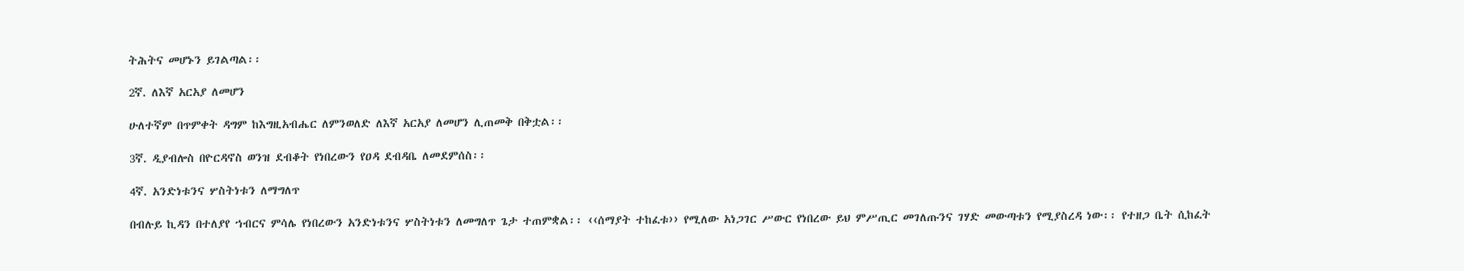ትሕትና መሆኑን ይገልጣል፡፡

2ኛ. ለእኛ አርአያ ለመሆን

ሁለተኛም በጥምቀት ዳግም ከእግዚአብሔር ለምንወለድ ለእኛ አርአያ ለመሆን ሊጠመቅ በቅቷል፡፡

3ኛ. ዲያብሎስ በዮርዳኖስ ወንዝ ደብቆት የነበረውን የዐዳ ደብዳቤ ለመደምሰስ፡፡

4ኛ. አንድነቱንና ሦስትነቱን ለማግለጥ

በብሉይ ኪዳን በተለያየ ኀብርና ምሳሌ የነበረውን አንድነቱንና ሦስትነቱን ለመግለጥ ጌታ ተጠምቋል፡፡ ‹‹ሰማያት ተከፈቱ›› የሚለው አነጋገር ሥውር የነበረው ይህ ምሥጢር መገለጡንና ገሃድ መውጣቱን የሚያስረዳ ነው፡፡ የተዘጋ ቤት ሲከፈት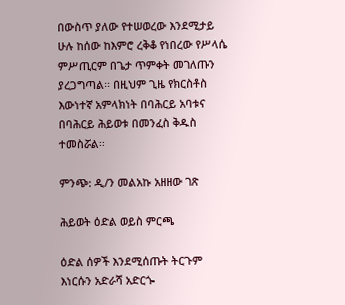በውስጥ ያለው የተሠወረው እንደሚታይ ሁሉ ከሰው ከእምሮ ረቅቆ የነበረው የሥላሴ ምሥጢርም በጌታ ጥምቀት መገለጡን ያረጋግጣል፡፡ በዚህም ጊዜ የክርስቶስ እውነተኛ አምላክነት በባሕርይ አባቱና በባሕርይ ሕይወቱ በመንፈስ ቅዱስ ተመስሯል፡፡

ምንጭ: ዲ/ን መልአኩ አዘዘው ገጽ

ሕይወት ዕድል ወይስ ምርጫ

ዕድል ሰዎች እንደሚሰጡት ትርጉም እነርሱን አድራሻ አድርጐ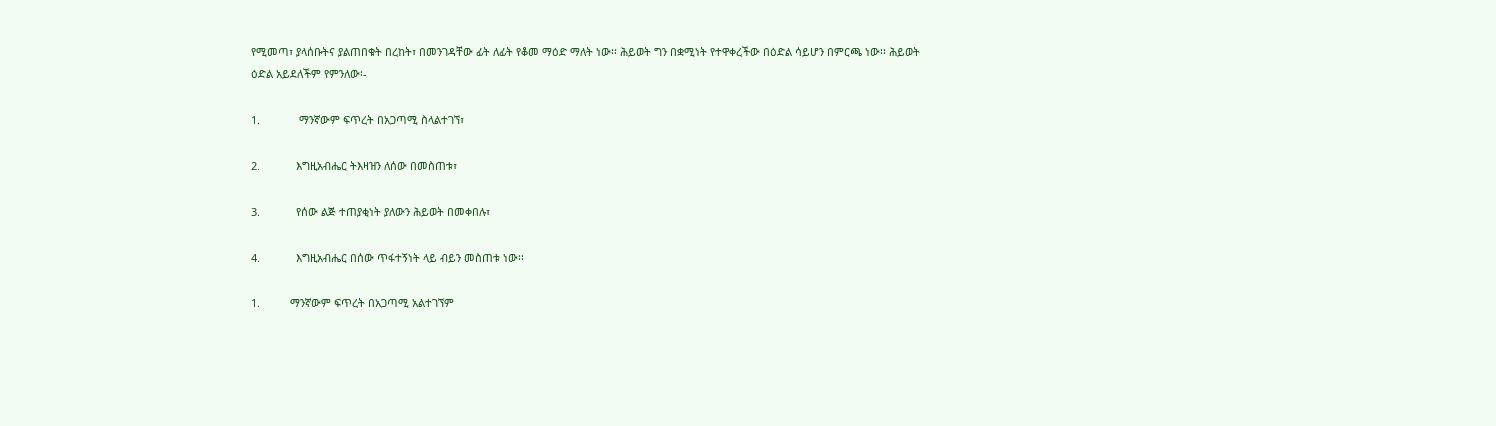የሚመጣ፣ ያላሰቡትና ያልጠበቁት በረከት፣ በመንገዳቸው ፊት ለፊት የቆመ ማዕድ ማለት ነው፡፡ ሕይወት ግን በቋሚነት የተዋቀረችው በዕድል ሳይሆን በምርጫ ነው፡፡ ሕይወት ዕድል አይደለችም የምንለው፡-

1.             ማንኛውም ፍጥረት በአጋጣሚ ስላልተገኘ፣

2.            እግዚአብሔር ትእዛዝን ለሰው በመስጠቱ፣

3.            የሰው ልጅ ተጠያቂነት ያለውን ሕይወት በመቀበሉ፣

4.            እግዚአብሔር በሰው ጥፋተኝነት ላይ ብይን መስጠቱ ነው፡፡

1.          ማንኛውም ፍጥረት በአጋጣሚ አልተገኘም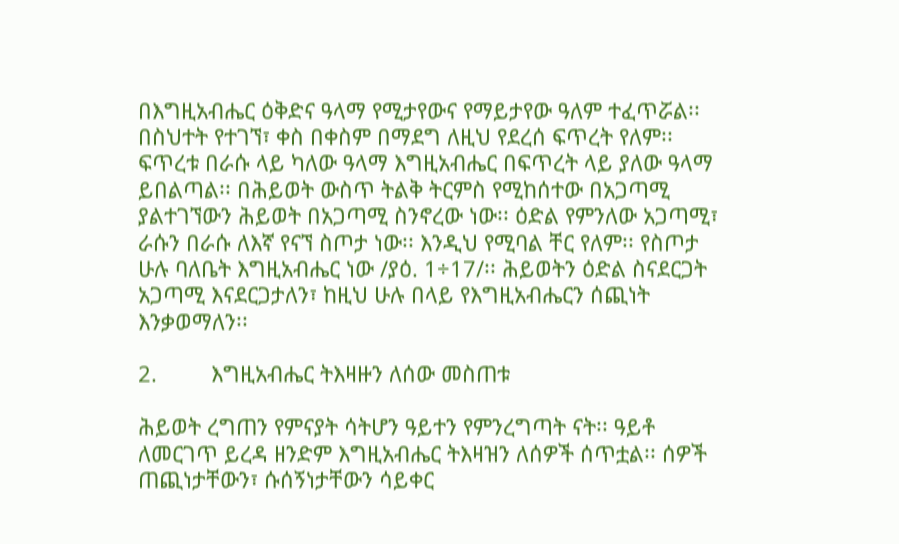በእግዚአብሔር ዕቅድና ዓላማ የሚታየውና የማይታየው ዓለም ተፈጥሯል፡፡ በስህተት የተገኘ፣ ቀስ በቀስም በማደግ ለዚህ የደረሰ ፍጥረት የለም፡፡ ፍጥረቱ በራሱ ላይ ካለው ዓላማ እግዚአብሔር በፍጥረት ላይ ያለው ዓላማ ይበልጣል፡፡ በሕይወት ውስጥ ትልቅ ትርምስ የሚከሰተው በአጋጣሚ ያልተገኘውን ሕይወት በአጋጣሚ ስንኖረው ነው፡፡ ዕድል የምንለው አጋጣሚ፣ ራሱን በራሱ ለእኛ የናኘ ስጦታ ነው፡፡ እንዲህ የሚባል ቸር የለም፡፡ የስጦታ ሁሉ ባለቤት እግዚአብሔር ነው /ያዕ. 1÷17/፡፡ ሕይወትን ዕድል ስናደርጋት አጋጣሚ እናደርጋታለን፣ ከዚህ ሁሉ በላይ የእግዚአብሔርን ሰጪነት እንቃወማለን፡፡

2.         እግዚአብሔር ትእዛዙን ለሰው መስጠቱ

ሕይወት ረግጠን የምናያት ሳትሆን ዓይተን የምንረግጣት ናት፡፡ ዓይቶ ለመርገጥ ይረዳ ዘንድም እግዚአብሔር ትእዛዝን ለሰዎች ሰጥቷል፡፡ ሰዎች ጠጪነታቸውን፣ ሱሰኝነታቸውን ሳይቀር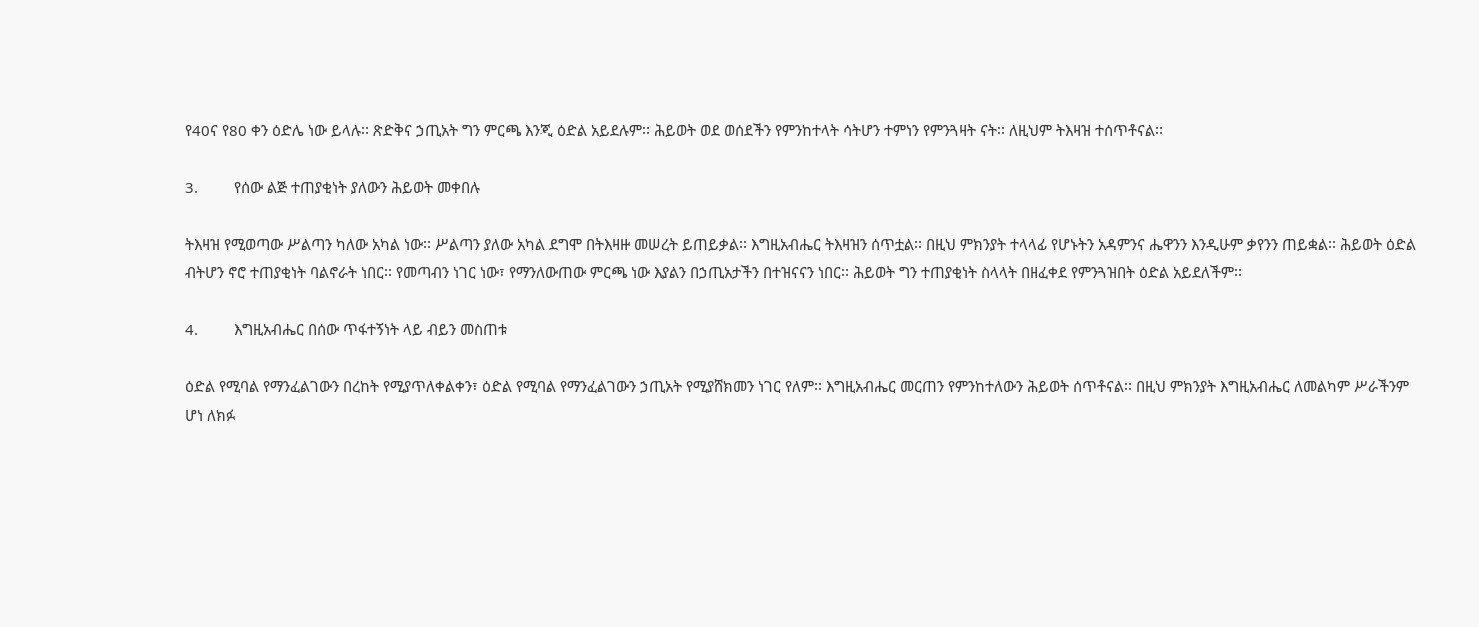የ40ና የ80 ቀን ዕድሌ ነው ይላሉ፡፡ ጽድቅና ኃጢአት ግን ምርጫ እንጂ ዕድል አይደሉም፡፡ ሕይወት ወደ ወሰደችን የምንከተላት ሳትሆን ተምነን የምንጓዛት ናት፡፡ ለዚህም ትእዛዝ ተሰጥቶናል፡፡

3.         የሰው ልጅ ተጠያቂነት ያለውን ሕይወት መቀበሉ

ትእዛዝ የሚወጣው ሥልጣን ካለው አካል ነው፡፡ ሥልጣን ያለው አካል ደግሞ በትእዛዙ መሠረት ይጠይቃል፡፡ እግዚአብሔር ትእዛዝን ሰጥቷል፡፡ በዚህ ምክንያት ተላላፊ የሆኑትን አዳምንና ሔዋንን እንዲሁም ቃየንን ጠይቋል፡፡ ሕይወት ዕድል ብትሆን ኖሮ ተጠያቂነት ባልኖራት ነበር፡፡ የመጣብን ነገር ነው፣ የማንለውጠው ምርጫ ነው እያልን በኃጢአታችን በተዝናናን ነበር፡፡ ሕይወት ግን ተጠያቂነት ስላላት በዘፈቀደ የምንጓዝበት ዕድል አይደለችም፡፡

4.         እግዚአብሔር በሰው ጥፋተኝነት ላይ ብይን መስጠቱ

ዕድል የሚባል የማንፈልገውን በረከት የሚያጥለቀልቀን፣ ዕድል የሚባል የማንፈልገውን ኃጢአት የሚያሸክመን ነገር የለም፡፡ እግዚአብሔር መርጠን የምንከተለውን ሕይወት ሰጥቶናል፡፡ በዚህ ምክንያት እግዚአብሔር ለመልካም ሥራችንም ሆነ ለክፉ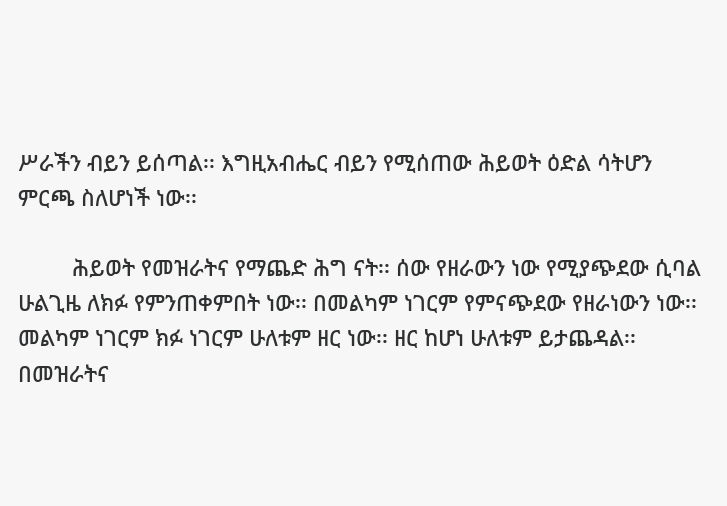ሥራችን ብይን ይሰጣል፡፡ እግዚአብሔር ብይን የሚሰጠው ሕይወት ዕድል ሳትሆን ምርጫ ስለሆነች ነው፡፡

         ሕይወት የመዝራትና የማጨድ ሕግ ናት፡፡ ሰው የዘራውን ነው የሚያጭደው ሲባል ሁልጊዜ ለክፉ የምንጠቀምበት ነው፡፡ በመልካም ነገርም የምናጭደው የዘራነውን ነው፡፡ መልካም ነገርም ክፉ ነገርም ሁለቱም ዘር ነው፡፡ ዘር ከሆነ ሁለቱም ይታጨዳል፡፡ በመዝራትና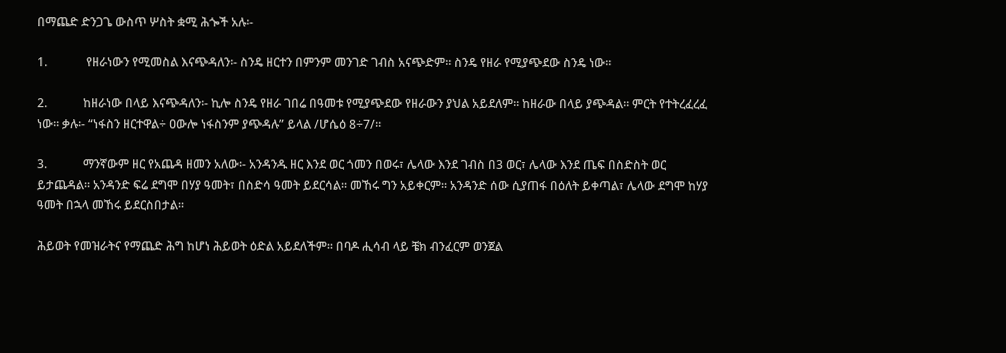በማጨድ ድንጋጌ ውስጥ ሦስት ቋሚ ሕጐች አሉ፡-

1.             የዘራነውን የሚመስል እናጭዳለን፡- ስንዴ ዘርተን በምንም መንገድ ገብስ አናጭድም፡፡ ስንዴ የዘራ የሚያጭደው ስንዴ ነው፡፡

2.            ከዘራነው በላይ እናጭዳለን፡- ኪሎ ስንዴ የዘራ ገበሬ በዓመቱ የሚያጭደው የዘራውን ያህል አይደለም፡፡ ከዘራው በላይ ያጭዳል፡፡ ምርት የተትረፈረፈ ነው፡፡ ቃሉ፡- “ነፋስን ዘርተዋል÷ ዐውሎ ነፋስንም ያጭዳሉ” ይላል /ሆሴዕ 8÷7/፡፡

3.            ማንኛውም ዘር የአጨዳ ዘመን አለው፡- አንዳንዱ ዘር እንደ ወር ጎመን በወሩ፣ ሌላው እንደ ገብስ በ3 ወር፣ ሌላው እንደ ጤፍ በስድስት ወር ይታጨዳል፡፡ አንዳንድ ፍሬ ደግሞ በሃያ ዓመት፣ በስድሳ ዓመት ይደርሳል፡፡ መኸሩ ግን አይቀርም፡፡ አንዳንድ ሰው ሲያጠፋ በዕለት ይቀጣል፣ ሌላው ደግሞ ከሃያ ዓመት በኋላ መኸሩ ይደርስበታል፡፡

ሕይወት የመዝራትና የማጨድ ሕግ ከሆነ ሕይወት ዕድል አይደለችም፡፡ በባዶ ሒሳብ ላይ ቼክ ብንፈርም ወንጀል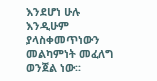እንደሆነ ሁሉ እንዲሁም ያላስቀመጥነውን መልካምነት መፈለግ ወንጀል ነው፡፡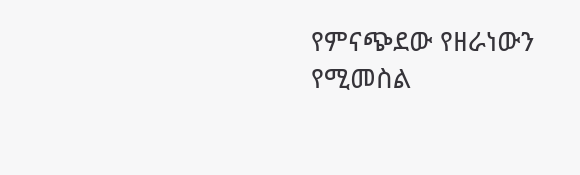የምናጭደው የዘራነውን የሚመስል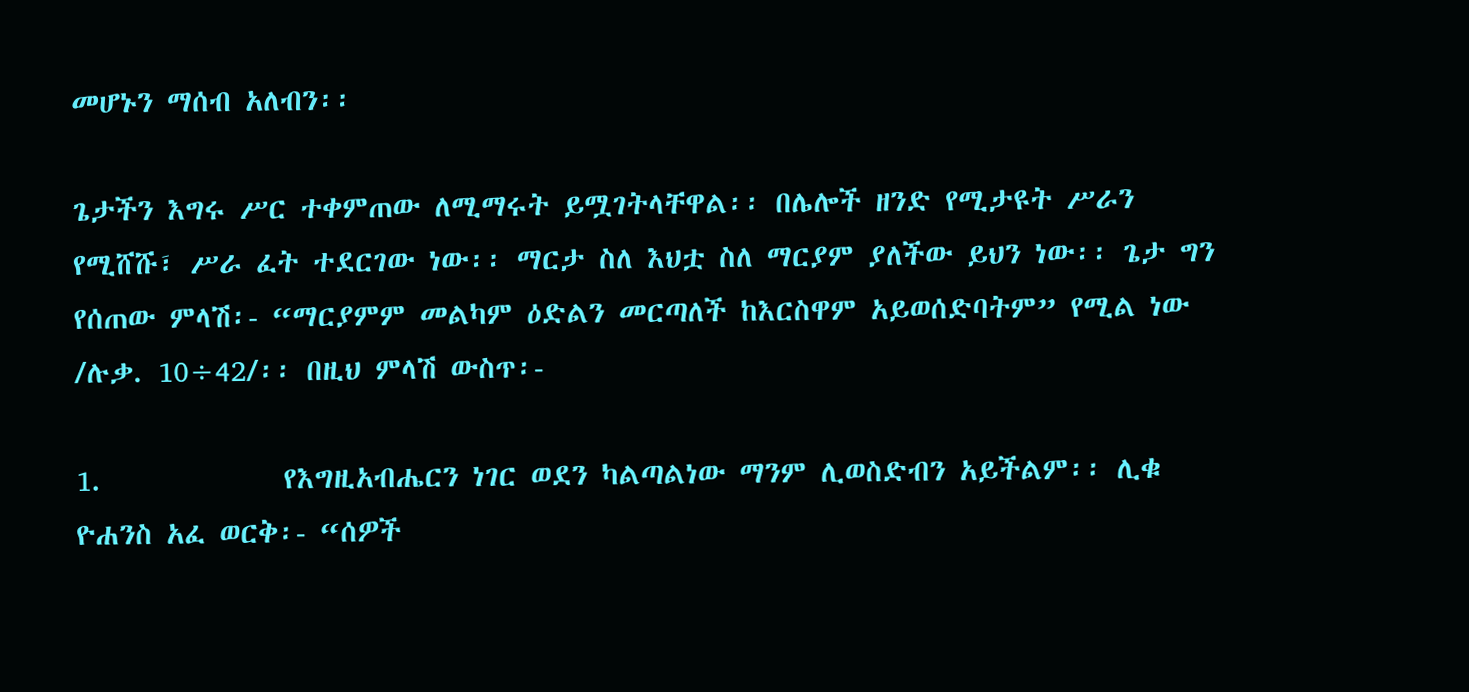መሆኑን ማሰብ አለብን፡፡

ጌታችን እግሩ ሥር ተቀምጠው ለሚማሩት ይሟገትላቸዋል፡፡ በሌሎች ዘንድ የሚታዩት ሥራን የሚሸሹ፣ ሥራ ፈት ተደርገው ነው፡፡ ማርታ ስለ እህቷ ስለ ማርያም ያለችው ይህን ነው፡፡ ጌታ ግን የሰጠው ምላሽ፡- “ማርያምም መልካም ዕድልን መርጣለች ከእርስዋም አይወሰድባትም” የሚል ነው /ሉቃ. 10÷42/፡፡ በዚህ ምላሽ ውስጥ፡-

1.             የእግዚአብሔርን ነገር ወደን ካልጣልነው ማንም ሊወስድብን አይችልም፡፡ ሊቁ ዮሐንስ አፈ ወርቅ፡- “ሰዎች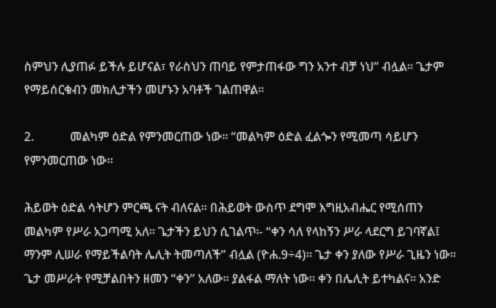ስምህን ሊያጠፉ ይችሉ ይሆናል፣ የራስህን ጠባይ የምታጠፋው ግን አንተ ብቻ ነህ” ብሏል፡፡ ጌታም የማይሰርቁብን መክሊታችን መሆኑን አባቶች ገልጠዋል፡፡

2.            መልካም ዕድል የምንመርጠው ነው፡፡ “መልካም ዕድል ፈልጐን የሚመጣ ሳይሆን የምንመርጠው ነው፡፡

ሕይወት ዕድል ሳትሆን ምርጫ ናት ብለናል፡፡ በሕይወት ውስጥ ደግሞ እግዚአብሔር የሚሰጠን መልካም የሥራ አጋጣሚ አለ፡፡ ጌታችን ይህን ሲገልጥ፡- “ቀን ሳለ የላከኝን ሥራ ላደርግ ይገባኛል፤ ማንም ሊሠራ የማይችልባት ሌሊት ትመጣለች” ብሏል (ዮሐ.9÷4)፡፡ ጌታ ቀን ያለው የሥራ ጊዜን ነው፡፡ ጌታ መሥራት የሚቻልበትን ዘመን “ቀን” አለው፡፡ ያልፋል ማለት ነው፡፡ ቀን በሌሊት ይተካልና፡፡ አንድ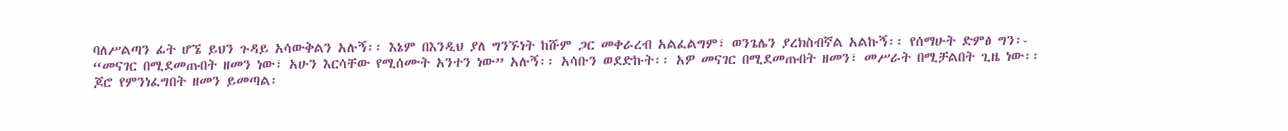ባለሥልጣን ፊት ሆኜ ይህን ጉዳይ አሳውቅልን አሉኝ፡፡ እኔም በእንዲህ ያለ ግንኙነት ከሹም ጋር መቀራረብ አልፈልግም፣ ወንጌሌን ያረክስብኛል አልኩኝ፡፡ የሰማሁት ድምፅ ግን፡- “መናገር በሚደመጡበት ዘመን ነው፣ አሁን እርሳቸው የሚሰሙት አንተን ነው” አሉኝ፡፡ አሳቡን ወደድኩት፡፡ አዎ መናገር በሚደመጡበት ዘመን፣ መሥራት በሚቻልበት ጊዜ ነው፡፡ ጆሮ የምንነፈግበት ዘመን ይመጣል፡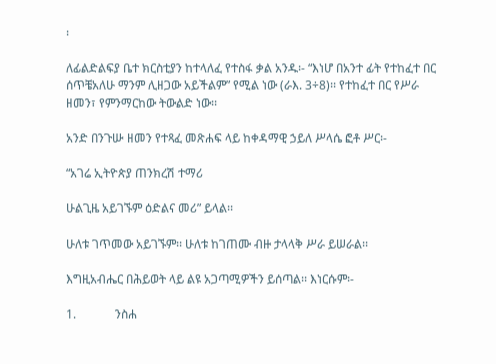፡

ለፊልድልፍያ ቤተ ክርስቲያን ከተላለፈ የተስፋ ቃል አንዱ፡- “እነሆ በአንተ ፊት የተከፈተ በር ሰጥቼአለሁ ማንም ሊዘጋው አይችልም” የሚል ነው (ራእ. 3÷8)፡፡ የተከፈተ በር የሥራ ዘመን፣ የምንማርከው ትውልድ ነው፡፡

አንድ በንጉሡ ዘመን የተጻፈ መጽሐፍ ላይ ከቀዳማዊ ኃይለ ሥላሴ ፎቶ ሥር፡-

“አገሬ ኢትዮጵያ ጠንክረሽ ተማሪ

ሁልጊዜ አይገኙም ዕድልና መሪ” ይላል፡፡

ሁለቱ ገጥመው አይገኙም፡፡ ሁለቱ ከገጠሙ ብዙ ታላላቅ ሥራ ይሠራል፡፡

እግዚአብሔር በሕይወት ላይ ልዩ አጋጣሚዎችን ይሰጣል፡፡ እነርሱም፡-

1.             ንስሐ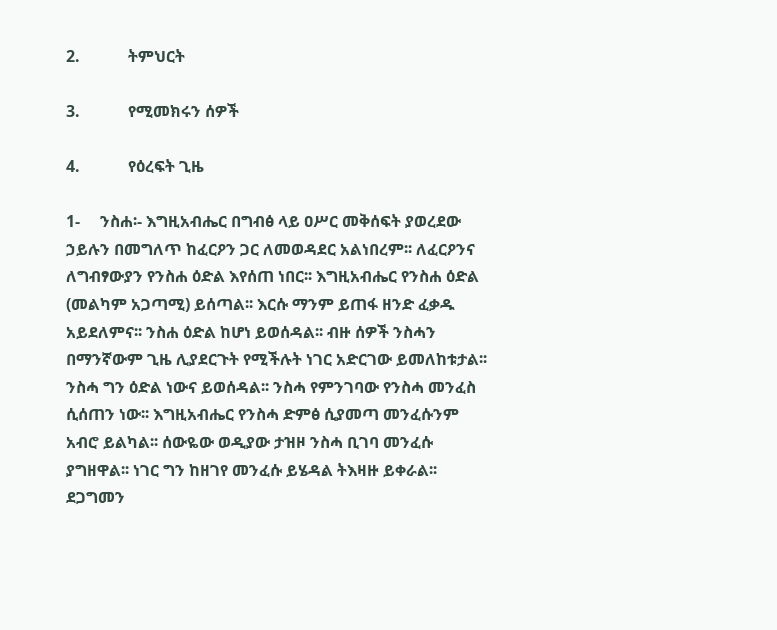2.            ትምህርት

3.            የሚመክሩን ሰዎች

4.            የዕረፍት ጊዜ

1-     ንስሐ፡- እግዚአብሔር በግብፅ ላይ ዐሥር መቅሰፍት ያወረደው ኃይሉን በመግለጥ ከፈርዖን ጋር ለመወዳደር አልነበረም፡፡ ለፈርዖንና ለግብፃውያን የንስሐ ዕድል እየሰጠ ነበር፡፡ እግዚአብሔር የንስሐ ዕድል (መልካም አጋጣሚ) ይሰጣል፡፡ እርሱ ማንም ይጠፋ ዘንድ ፈቃዱ አይደለምና፡፡ ንስሐ ዕድል ከሆነ ይወሰዳል፡፡ ብዙ ሰዎች ንስሓን በማንኛውም ጊዜ ሊያደርጉት የሚችሉት ነገር አድርገው ይመለከቱታል፡፡ ንስሓ ግን ዕድል ነውና ይወሰዳል፡፡ ንስሓ የምንገባው የንስሓ መንፈስ ሲሰጠን ነው፡፡ እግዚአብሔር የንስሓ ድምፅ ሲያመጣ መንፈሱንም አብሮ ይልካል፡፡ ሰውዬው ወዲያው ታዝዞ ንስሓ ቢገባ መንፈሱ ያግዘዋል፡፡ ነገር ግን ከዘገየ መንፈሱ ይሄዳል ትእዛዙ ይቀራል፡፡ ደጋግመን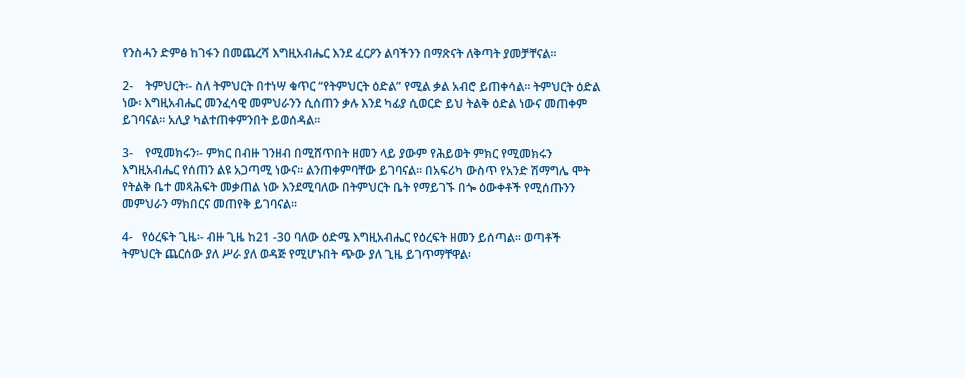የንስሓን ድምፅ ከገፋን በመጨረሻ እግዚአብሔር እንደ ፈርዖን ልባችንን በማጽናት ለቅጣት ያመቻቸናል፡፡

2-    ትምህርት፡- ስለ ትምህርት በተነሣ ቁጥር “የትምህርት ዕድል” የሚል ቃል አብሮ ይጠቀሳል፡፡ ትምህርት ዕድል ነው፡ እግዚአብሔር መንፈሳዊ መምህራንን ሲሰጠን ቃሉ እንደ ካፊያ ሲወርድ ይህ ትልቅ ዕድል ነውና መጠቀም ይገባናል፡፡ አሊያ ካልተጠቀምንበት ይወሰዳል፡፡

3-    የሚመክሩን፡- ምክር በብዙ ገንዘብ በሚሸጥበት ዘመን ላይ ያውም የሕይወት ምክር የሚመክሩን እግዚአብሔር የሰጠን ልዩ አጋጣሚ ነውና፡፡ ልንጠቀምባቸው ይገባናል፡፡ በአፍሪካ ውስጥ የአንድ ሽማግሌ ሞት የትልቅ ቤተ መጻሕፍት መቃጠል ነው እንደሚባለው በትምህርት ቤት የማይገኙ በጐ ዕውቀቶች የሚሰጡንን መምህራን ማክበርና መጠየቅ ይገባናል፡፡

4-   የዕረፍት ጊዜ፡- ብዙ ጊዜ ከ21 -30 ባለው ዕድሜ እግዚአብሔር የዕረፍት ዘመን ይሰጣል፡፡ ወጣቶች ትምህርት ጨርሰው ያለ ሥራ ያለ ወዳጅ የሚሆኑበት ጭው ያለ ጊዜ ይገጥማቸዋል፡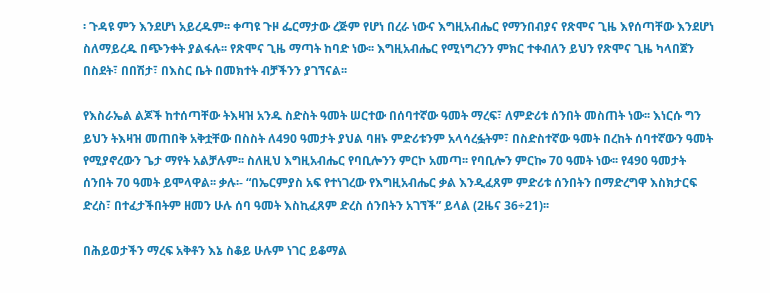፡ ጉዳዩ ምን እንደሆነ አይረዱም፡፡ ቀጣዩ ጉዞ ፌርማታው ረጅም የሆነ በረራ ነውና እግዚአብሔር የማንበብያና የጽሞና ጊዜ እየሰጣቸው እንደሆነ ስለማይረዱ በጭንቀት ያልፋሉ፡፡ የጽሞና ጊዜ ማጣት ከባድ ነው፡፡ እግዚአብሔር የሚነግረንን ምክር ተቀብለን ይህን የጽሞና ጊዜ ካላበጀን በስደት፣ በበሽታ፣ በእስር ቤት በመክተት ብቻችንን ያገኘናል፡፡

የእስራኤል ልጆች ከተሰጣቸው ትእዛዝ አንዱ ስድስት ዓመት ሠርተው በሰባተኛው ዓመት ማረፍ፣ ለምድሪቱ ሰንበት መስጠት ነው፡፡ እነርሱ ግን ይህን ትእዛዝ መጠበቅ አቅቷቸው በስስት ለ490 ዓመታት ያህል ባዘኑ ምድሪቱንም አላሳረፏትም፣ በስድስተኛው ዓመት በረከት ሰባተኛውን ዓመት የሚያኖረውን ጌታ ማየት አልቻሉም፡፡ ስለዚህ እግዚአብሔር የባቢሎንን ምርኮ አመጣ፡፡ የባቢሎን ምርኰ 70 ዓመት ነው፡፡ የ490 ዓመታት ሰንበት 70 ዓመት ይሞላዋል፡፡ ቃሉ፡- “በኤርምያስ አፍ የተነገረው የእግዚአብሔር ቃል እንዲፈጸም ምድሪቱ ሰንበትን በማድረግዋ እስክታርፍ ድረስ፣ በተፈታችበትም ዘመን ሁሉ ሰባ ዓመት እስኪፈጸም ድረስ ሰንበትን አገኘች” ይላል (2ዜና 36÷21)፡፡

በሕይወታችን ማረፍ አቅቶን እኔ ስቆይ ሁሉም ነገር ይቆማል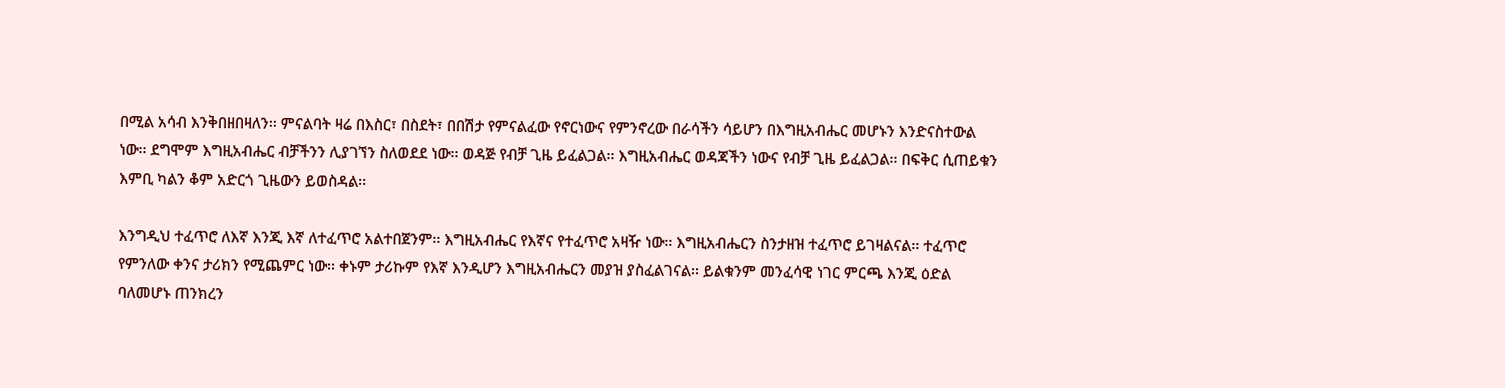በሚል አሳብ እንቅበዘበዛለን፡፡ ምናልባት ዛሬ በእስር፣ በስደት፣ በበሽታ የምናልፈው የኖርነውና የምንኖረው በራሳችን ሳይሆን በእግዚአብሔር መሆኑን እንድናስተውል ነው፡፡ ደግሞም እግዚአብሔር ብቻችንን ሊያገኘን ስለወደደ ነው፡፡ ወዳጅ የብቻ ጊዜ ይፈልጋል፡፡ እግዚአብሔር ወዳጃችን ነውና የብቻ ጊዜ ይፈልጋል፡፡ በፍቅር ሲጠይቁን እምቢ ካልን ቆም አድርጎ ጊዜውን ይወስዳል፡፡

እንግዲህ ተፈጥሮ ለእኛ እንጂ እኛ ለተፈጥሮ አልተበጀንም፡፡ እግዚአብሔር የእኛና የተፈጥሮ አዛዥ ነው፡፡ እግዚአብሔርን ስንታዘዝ ተፈጥሮ ይገዛልናል፡፡ ተፈጥሮ የምንለው ቀንና ታሪክን የሚጨምር ነው፡፡ ቀኑም ታሪኩም የእኛ እንዲሆን እግዚአብሔርን መያዝ ያስፈልገናል፡፡ ይልቁንም መንፈሳዊ ነገር ምርጫ እንጂ ዕድል ባለመሆኑ ጠንክረን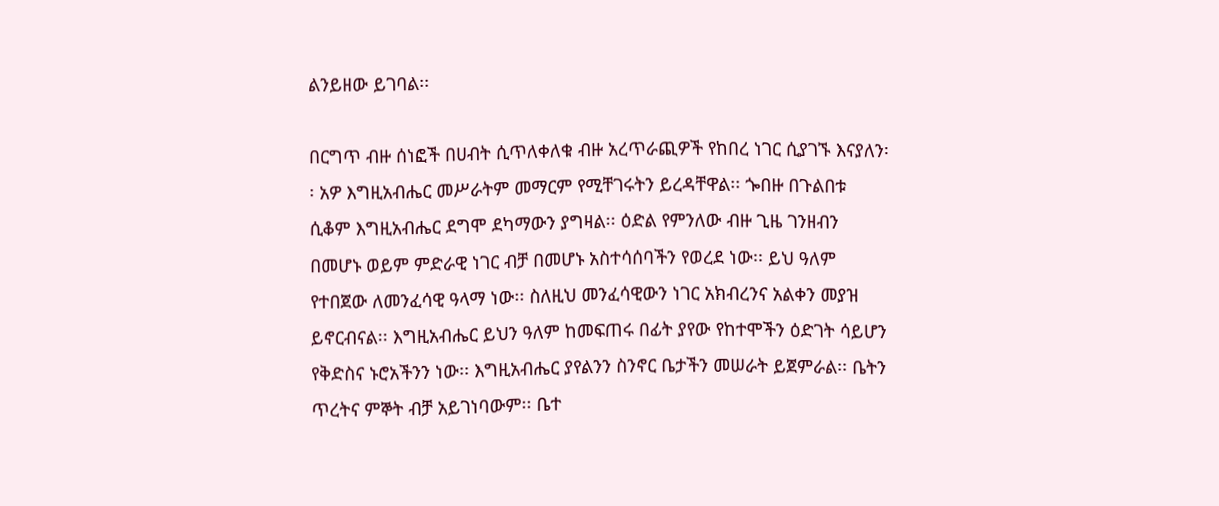ልንይዘው ይገባል፡፡

በርግጥ ብዙ ሰነፎች በሀብት ሲጥለቀለቁ ብዙ አረጥራጪዎች የከበረ ነገር ሲያገኙ እናያለን፡፡ አዎ እግዚአብሔር መሥራትም መማርም የሚቸገሩትን ይረዳቸዋል፡፡ ጐበዙ በጉልበቱ ሲቆም እግዚአብሔር ደግሞ ደካማውን ያግዛል፡፡ ዕድል የምንለው ብዙ ጊዜ ገንዘብን በመሆኑ ወይም ምድራዊ ነገር ብቻ በመሆኑ አስተሳሰባችን የወረደ ነው፡፡ ይህ ዓለም የተበጀው ለመንፈሳዊ ዓላማ ነው፡፡ ስለዚህ መንፈሳዊውን ነገር አክብረንና አልቀን መያዝ ይኖርብናል፡፡ እግዚአብሔር ይህን ዓለም ከመፍጠሩ በፊት ያየው የከተሞችን ዕድገት ሳይሆን የቅድስና ኑሮአችንን ነው፡፡ እግዚአብሔር ያየልንን ስንኖር ቤታችን መሠራት ይጀምራል፡፡ ቤትን ጥረትና ምኞት ብቻ አይገነባውም፡፡ ቤተ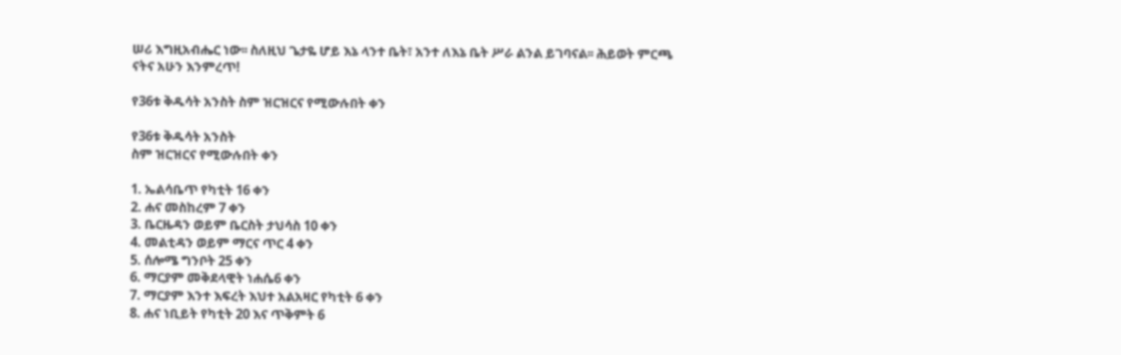ሠሪ እግዚአብሔር ነው፡፡ ስለዚህ ጌታዬ ሆይ እኔ ላንተ ቤት፣ አንተ ለእኔ ቤት ሥራ ልንል ይገባናል፡፡ ሕይወት ምርጫ ናትና አሁን እንምረጥ!

የ36ቱ ቅዱሳት አንስት ስም ዝርዝርና የሚውሉበት ቀን

የ36ቱ ቅዱሳት አንስት
ስም ዝርዝርና የሚውሉበት ቀን

1. ኤልሳቤጥ የካቲት 16 ቀን
2. ሐና መስከረም 7 ቀን
3. ቤርዜዳን ወይም ቤርስት ታህሳስ 10 ቀን
4. መልቲዳን ወይም ማርና ጥር 4 ቀን
5. ሰሎሜ ግንቦት 25 ቀን
6. ማርያም መቅደላዊት ነሐሴ6 ቀን
7. ማርያም እንተ እፍረት እህተ አልአዛር የካቲት 6 ቀን
8. ሐና ነቢይት የካቲት 20 እና ጥቅምት 6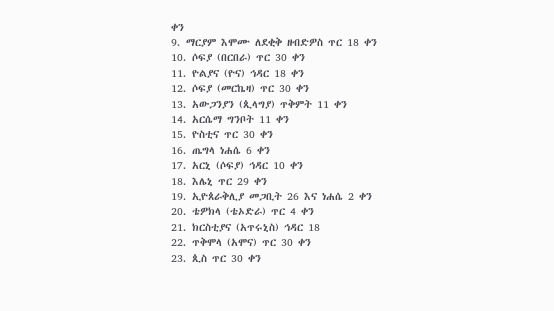ቀን
9. ማርያም እሞሙ ለደቂቅ ዘብድዎስ ጥር 18 ቀን
10. ሶፍያ (በርበራ) ጥር 30 ቀን
11. ዮልያና (ዮና) ኅዳር 18 ቀን
12. ሶፍያ (መርኬዛ) ጥር 30 ቀን
13. አውጋንያን (ጲላግያ) ጥቅምት 11 ቀን
14. አርሴማ ግንቦት 11 ቀን
15. ዮስቲና ጥር 30 ቀን
16. ጤግላ ነሐሴ 6 ቀን
17. አርኒ (ሶፍያ) ኅዳር 10 ቀን
18. እሌኒ ጥር 29 ቀን
19. ኢዮጰራቅሊያ መጋቢት 26 እና ነሐሴ 2 ቀን
20. ቴዎክላ (ቴኦድራ) ጥር 4 ቀን
21. ክርስቲያና (አጥሩኒስ) ኅዳር 18
22. ጥቅሞላ (አሞና) ጥር 30 ቀን
23. ጲስ ጥር 30 ቀን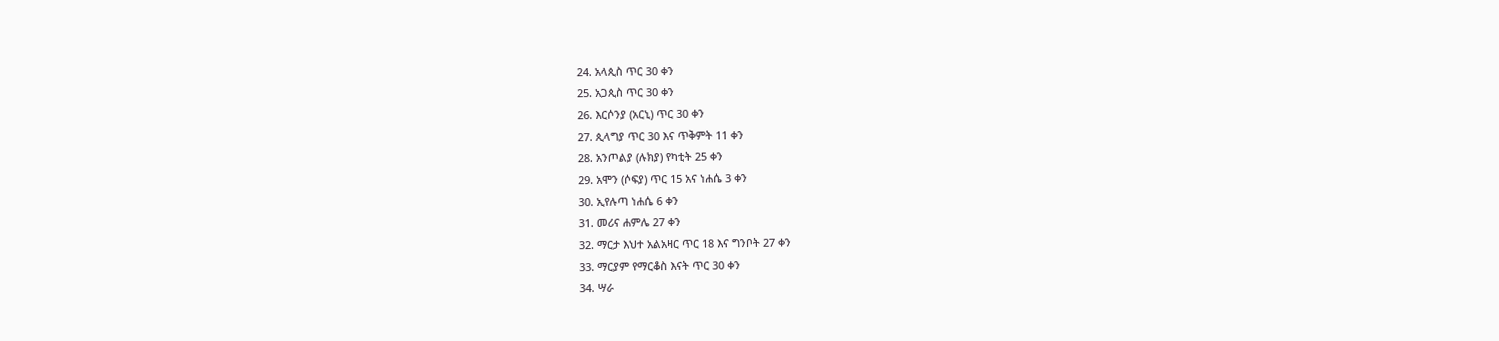24. አላጲስ ጥር 30 ቀን
25. አጋጲስ ጥር 30 ቀን
26. እርሶንያ (አርኒ) ጥር 30 ቀን
27. ጲላግያ ጥር 30 እና ጥቅምት 11 ቀን
28. አንጦልያ (ሉክያ) የካቲት 25 ቀን
29. አሞን (ሶፍያ) ጥር 15 አና ነሐሴ 3 ቀን
30. ኢየሉጣ ነሐሴ 6 ቀን
31. መሪና ሐምሌ 27 ቀን
32. ማርታ እህተ አልአዛር ጥር 18 እና ግንቦት 27 ቀን
33. ማርያም የማርቆስ እናት ጥር 30 ቀን
34. ሣራ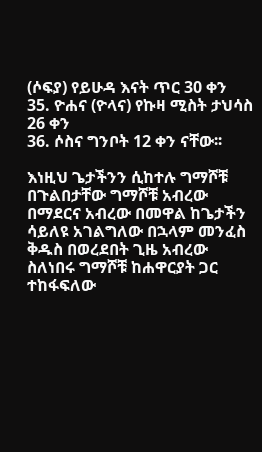(ሶፍያ) የይሁዳ እናት ጥር 30 ቀን
35. ዮሐና (ዮላና) የኩዛ ሚስት ታህሳስ 26 ቀን
36. ሶስና ግንቦት 12 ቀን ናቸው፡፡

እነዚህ ጌታችንን ሲከተሉ ግማሾቹ በጉልበታቸው ግማሾቹ አብረው በማደርና አብረው በመዋል ከጌታችን ሳይለዩ አገልግለው በኋላም መንፈስ ቅዱስ በወረደበት ጊዜ አብረው ስለነበሩ ግማሾቹ ከሐዋርያት ጋር ተከፋፍለው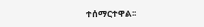ተሰማርተዋል፡፡